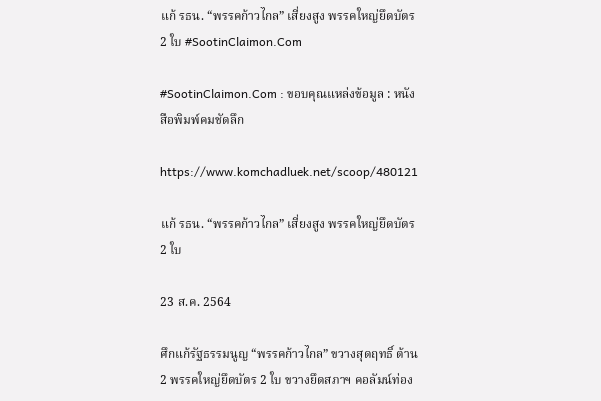แก้ รธน. “พรรคก้าวไกล” เสี่ยงสูง พรรคใหญ่ยึดบัตร 2 ใบ #SootinClaimon.Com

#SootinClaimon.Com : ขอบคุณแหล่งข้อมูล : หนังสือพิมพ์คมชัดลึก

https://www.komchadluek.net/scoop/480121

แก้ รธน. “พรรคก้าวไกล” เสี่ยงสูง พรรคใหญ่ยึดบัตร 2 ใบ

23 ส.ค. 2564

ศึกแก้รัฐธรรมนูญ “พรรคก้าวไกล” ขวางสุดฤทธิ์ ต้าน 2 พรรคใหญ่ยึดบัตร 2 ใบ ขวางยึดสภาฯ คอลัมน์ท่อง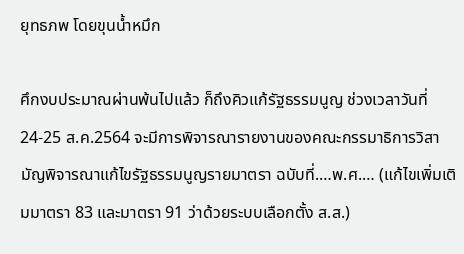ยุทธภพ โดยขุนน้ำหมึก

ศึกงบประมาณผ่านพ้นไปแล้ว ก็ถึงคิวแก้รัฐธรรมนูญ ช่วงเวลาวันที่ 24-25 ส.ค.2564 จะมีการพิจารณารายงานของคณะกรรมาธิการวิสามัญพิจารณาแก้ไขรัฐธรรมนูญรายมาตรา ฉบับที่.…พ.ศ.… (แก้ไขเพิ่มเติมมาตรา 83 และมาตรา 91 ว่าด้วยระบบเลือกตั้ง ส.ส.)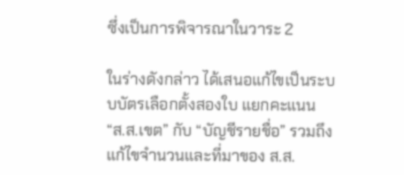ซึ่งเป็นการพิจารณาในวาระ 2

ในร่างดังกล่าว ได้เสนอแก้ไขเป็นระบบบัตรเลือกตั้งสองใบ แยกคะแนน “ส.ส.เขต” กับ “บัญชีรายชื่อ” รวมถึงแก้ไขจำนวนและที่มาของ ส.ส.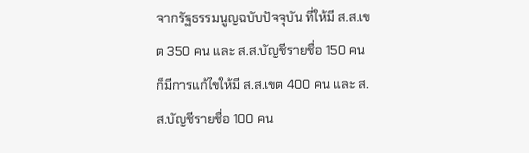จากรัฐธรรมนูญฉบับปัจจุบัน ที่ให้มี ส.ส.เขต 350 คน และ ส.ส.บัญชีรายชื่อ 150 คน ก็มีการแก้ไขให้มี ส.ส.เขต 400 คน และ ส.ส.บัญชีรายชื่อ 100 คน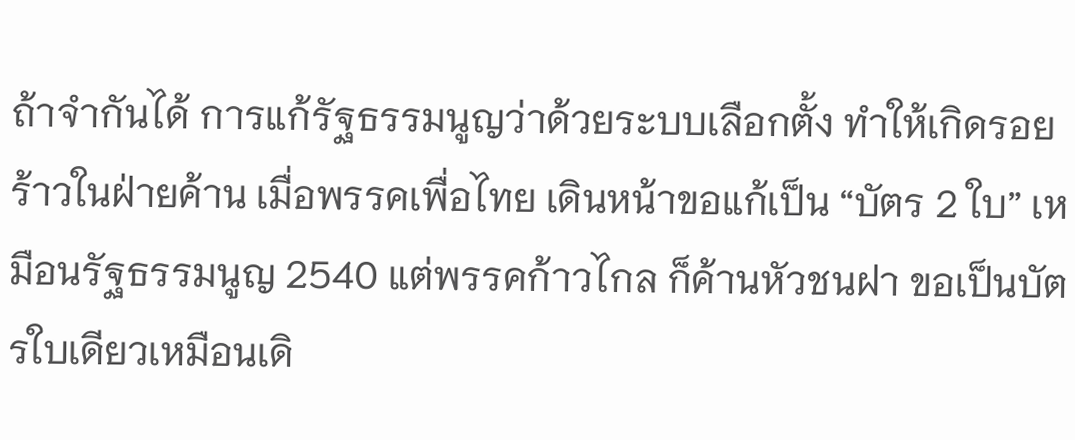ถ้าจำกันได้ การแก้รัฐธรรมนูญว่าด้วยระบบเลือกตั้ง ทำให้เกิดรอยร้าวในฝ่ายค้าน เมื่อพรรคเพื่อไทย เดินหน้าขอแก้เป็น “บัตร 2 ใบ” เหมือนรัฐธรรมนูญ 2540 แต่พรรคก้าวไกล ก็ค้านหัวชนฝา ขอเป็นบัตรใบเดียวเหมือนเดิ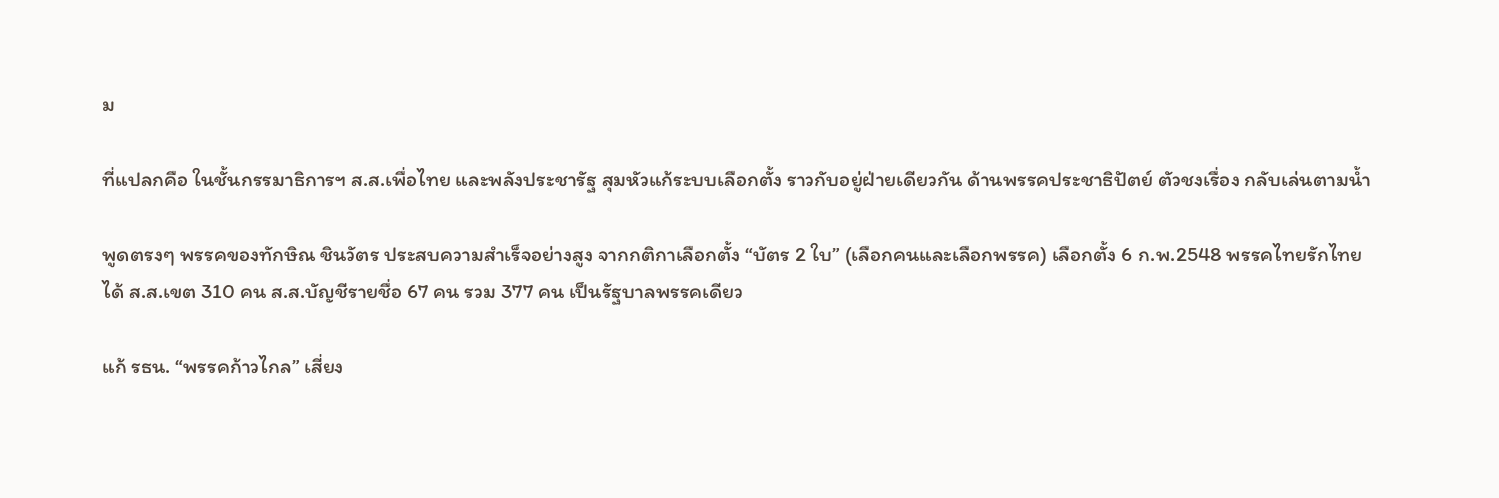ม

ที่แปลกคือ ในชั้นกรรมาธิการฯ ส.ส.เพื่อไทย และพลังประชารัฐ สุมหัวแก้ระบบเลือกตั้ง ราวกับอยู่ฝ่ายเดียวกัน ด้านพรรคประชาธิปัตย์ ตัวชงเรื่อง กลับเล่นตามน้ำ

พูดตรงๆ พรรคของทักษิณ ชินวัตร ประสบความสำเร็จอย่างสูง จากกติกาเลือกตั้ง “บัตร 2 ใบ” (เลือกคนและเลือกพรรค) เลือกตั้ง 6 ก.พ.2548 พรรคไทยรักไทย ได้ ส.ส.เขต 310 คน ส.ส.บัญชีรายชื่อ 67 คน รวม 377 คน เป็นรัฐบาลพรรคเดียว

แก้ รธน. “พรรคก้าวไกล” เสี่ยง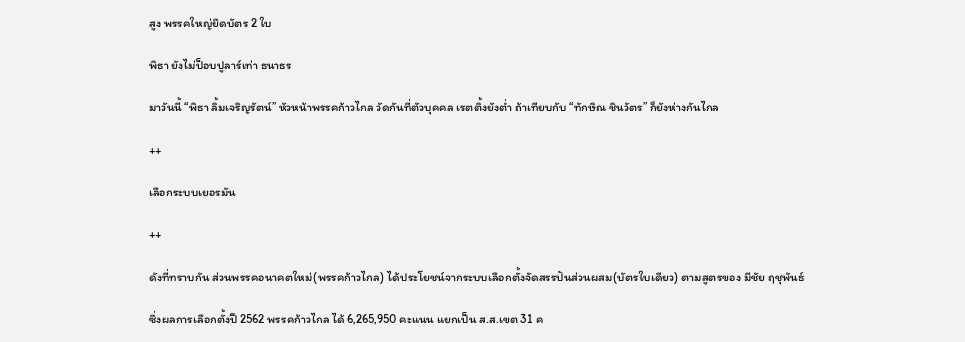สูง พรรคใหญ่ยึดบัตร 2 ใบ

พิธา ยังไม่ป็อบปูลาร์เท่า ธนาธร

มาวันนี้ “พิธา ลิ้มเจริญรัตน์” หัวหน้าพรรคก้าวไกล วัดกันที่ตัวบุคคล เรตติ้งยังต่ำ ถ้าเทียบกับ “ทักษิณ ชินวัตร” ก็ยังห่างกันไกล

++

เลือกระบบเยอรมัน

++

ดังที่ทราบกัน ส่วนพรรคอนาคตใหม่(พรรคก้าวไกล) ได้ประโยชน์จากระบบเลือกตั้งจัดสรรปันส่วนผสม(บัตรใบเดียว) ตามสูตรของ มีชัย ฤชุพันธ์

ซึ่งผลการเลือกตั้งปี 2562 พรรคก้าวไกล ได้ 6,265,950 คะแนน แยกเป็น ส.ส.เขต 31 ค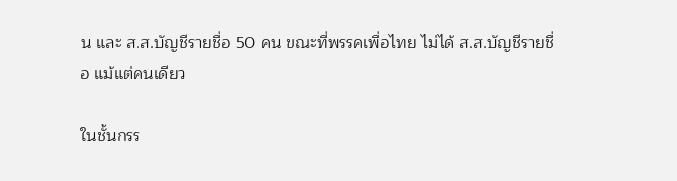น และ ส.ส.บัญชีรายชื่อ 50 คน ขณะที่พรรคเพื่อไทย ไม่ได้ ส.ส.บัญชีรายชื่อ แม้แต่คนเดียว

ในชั้นกรร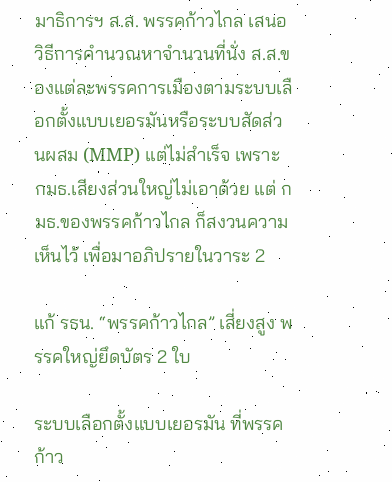มาธิการฯ ส.ส. พรรคก้าวไกล เสนอวิธีการคำนวณหาจำนวนที่นั่ง ส.ส.ของแต่ละพรรคการเมืองตามระบบเลือกตั้งแบบเยอรมันหรือระบบสัดส่วนผสม (MMP) แต่ไม่สำเร็จ เพราะ กมธ.เสียงส่วนใหญ่ไม่เอาด้วย แต่ กมธ.ของพรรคก้าวไกล ก็สงวนความเห็นไว้ เพื่อมาอภิปรายในวาระ 2

แก้ รธน. “พรรคก้าวไกล” เสี่ยงสูง พรรคใหญ่ยึดบัตร 2 ใบ

ระบบเลือกตั้งแบบเยอรมัน ที่พรรคก้าว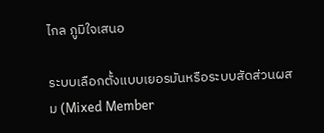ไกล ภูมิใจเสนอ

ระบบเลือกตั้งแบบเยอรมันหรือระบบสัดส่วนผสม (Mixed Member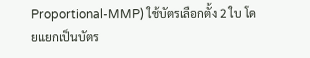Proportional-MMP) ใช้บัตรเลือกตั้ง 2 ใบ โดยแยกเป็นบัตร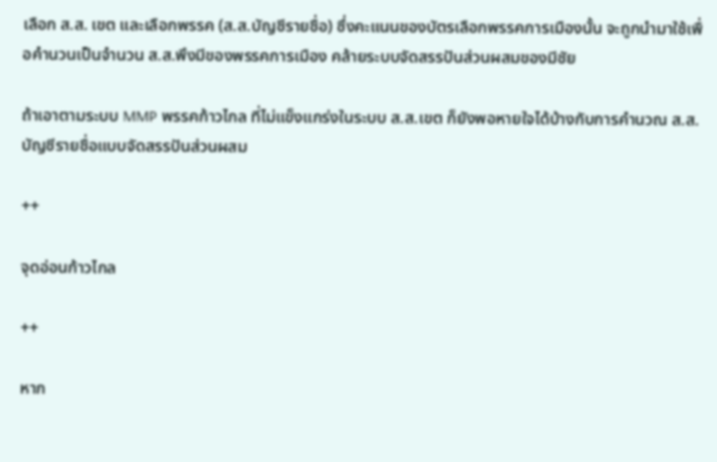เลือก ส.ส. เขต และเลือกพรรค (ส.ส.บัญชีรายชื่อ) ซึ่งคะแนนของบัตรเลือกพรรคการเมืองนั้น จะถูกนำมาใช้เพื่อคำนวนเป็นจำนวน ส.ส.พึงมีของพรรคการเมือง คล้ายระบบจัดสรรปันส่วนผสมของมีชัย

ถ้าเอาตามระบบ MMP พรรคก้าวไกล ที่ไม่แข็งแกร่งในระบบ ส.ส.เขต ก็ยังพอหายใจได้บ้างกับการคำนวณ ส.ส.บัญชีรายชื่อแบบจัดสรรปันส่วนผสม

++

จุดอ่อนก้าวไกล

++

หาก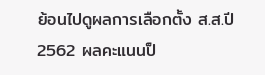ย้อนไปดูผลการเลือกตั้ง ส.ส.ปี 2562 ผลคะแนนป็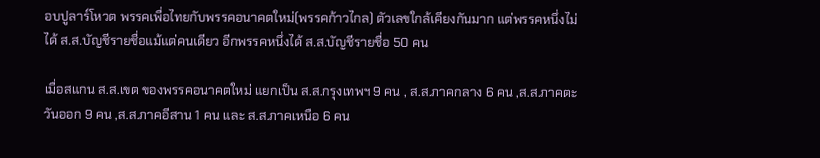อบปูลาร์โหวต พรรคเพื่อไทยกับพรรคอนาคตใหม่(พรรคก้าวไกล) ตัวเลขใกล้เคียงกันมาก แต่พรรคหนึ่งไม่ได้ ส.ส.บัญชีรายชื่อแม้แต่คนเดียว อีกพรรคหนึ่งได้ ส.ส.บัญชีรายชื่อ 50 คน

เมื่อสแกน ส.ส.เขต ของพรรคอนาคตใหม่ แยกเป็น ส.ส.กรุงเทพฯ 9 คน , ส.ส.ภาคกลาง 6 คน ,ส.ส.ภาคตะวันออก 9 คน ,ส.ส.ภาคอีสาน 1 คน และ ส.ส.ภาคเหนือ 6 คน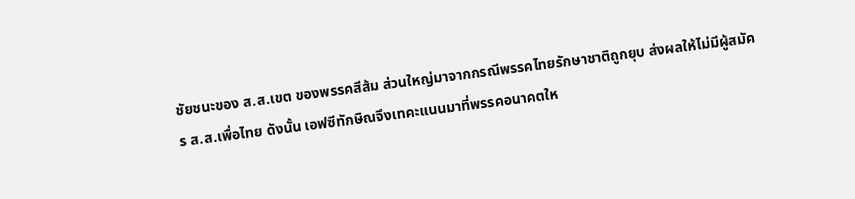ชัยชนะของ ส.ส.เขต ของพรรคสีส้ม ส่วนใหญ่มาจากกรณีพรรคไทยรักษาชาติถูกยุบ ส่งผลให้ไม่มีผู้สมัคร ส.ส.เพื่อไทย ดังนั้น เอฟซีทักษิณจึงเทคะแนนมาที่พรรคอนาคตให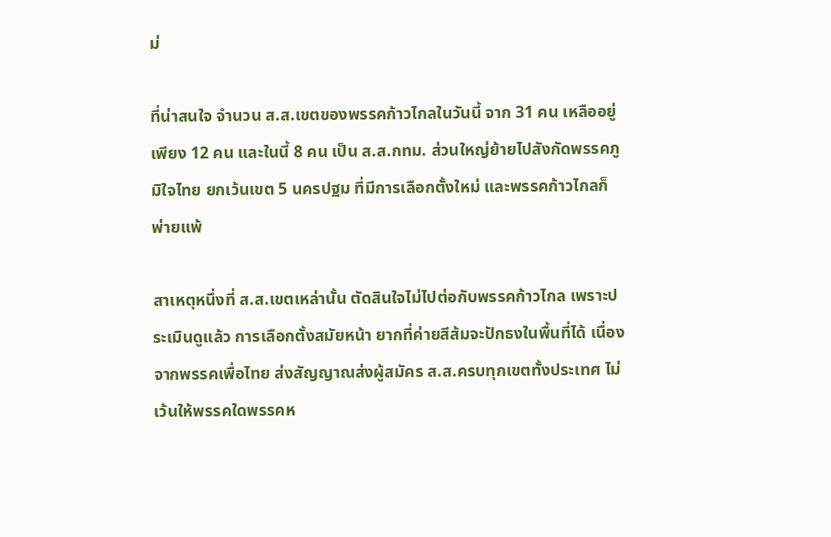ม่

ที่น่าสนใจ จำนวน ส.ส.เขตของพรรคก้าวไกลในวันนี้ จาก 31 คน เหลืออยู่เพียง 12 คน และในนี้ 8 คน เป็น ส.ส.กทม. ส่วนใหญ่ย้ายไปสังกัดพรรคภูมิใจไทย ยกเว้นเขต 5 นครปฐม ที่มีการเลือกตั้งใหม่ และพรรคก้าวไกลก็พ่ายแพ้

สาเหตุหนึ่งที่ ส.ส.เขตเหล่านั้น ตัดสินใจไม่ไปต่อกับพรรคก้าวไกล เพราะประเมินดูแล้ว การเลือกตั้งสมัยหน้า ยากที่ค่ายสีส้มจะปักธงในพื้นที่ได้ เนื่องจากพรรคเพื่อไทย ส่งสัญญาณส่งผู้สมัคร ส.ส.ครบทุกเขตทั้งประเทศ ไม่เว้นให้พรรคใดพรรคห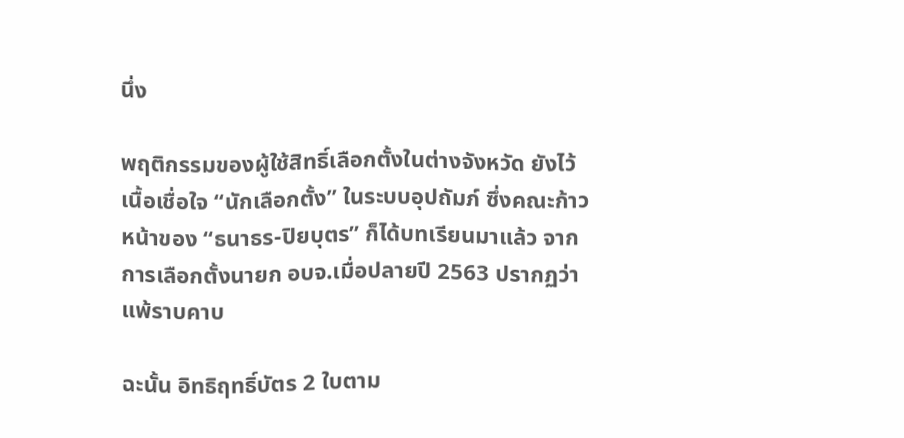นึ่ง

พฤติกรรมของผู้ใช้สิทธิ์เลือกตั้งในต่างจังหวัด ยังไว้เนื้อเชื่อใจ “นักเลือกตั้ง” ในระบบอุปถัมภ์ ซึ่งคณะก้าวหน้าของ “ธนาธร-ปิยบุตร” ก็ได้บทเรียนมาแล้ว จากการเลือกตั้งนายก อบจ.เมื่อปลายปี 2563 ปรากฏว่า แพ้ราบคาบ

ฉะนั้น อิทธิฤทธิ์บัตร 2 ใบตาม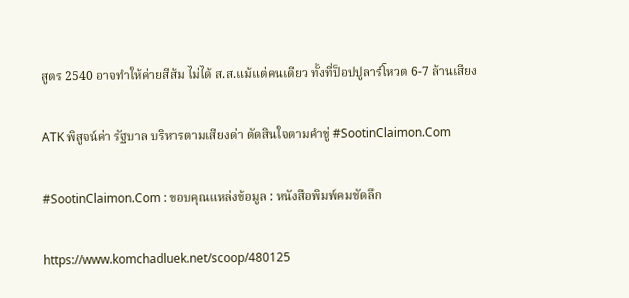สูตร 2540 อาจทำให้ค่ายสีส้ม ไม่ได้ ส.ส.แม้แต่คนเดียว ทั้งที่ป็อปปูลาร์โหวต 6-7 ล้านเสียง

ATK พิสูจน์ค่า รัฐบาล บริหารตามเสียงด่า ตัดสินใจตามคำขู่ #SootinClaimon.Com

#SootinClaimon.Com : ขอบคุณแหล่งข้อมูล : หนังสือพิมพ์คมชัดลึก

https://www.komchadluek.net/scoop/480125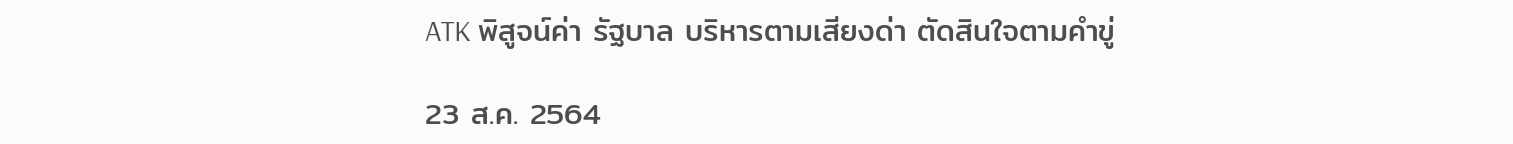ATK พิสูจน์ค่า รัฐบาล บริหารตามเสียงด่า ตัดสินใจตามคำขู่

23 ส.ค. 2564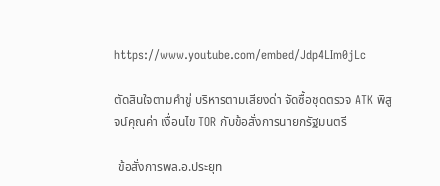https://www.youtube.com/embed/Jdp4LIm0jLc

ตัดสินใจตามคำขู่ บริหารตามเสียงด่า จัดซื้อชุดตรวจ ATK พิสูจน์คุณค่า เงื่อนไข TOR กับข้อสั่งการนายกรัฐมนตรี

 ข้อสั่งการพล.อ.ประยุท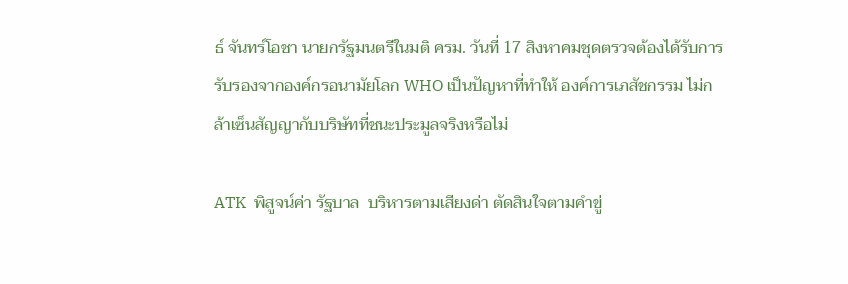ธ์ จันทร์โอชา นายกรัฐมนตรีในมติ ครม. วันที่ 17 สิงหาคมชุดตรวจต้องได้รับการรับรองจากองค์กรอนามัยโลก WHO เป็นปัญหาที่ทำให้ องค์การเภสัชกรรม ไม่กล้าเซ็นสัญญากับบริษัทที่ชนะประมูลจริงหรือไม่

ATK  พิสูจน์ค่า รัฐบาล  บริหารตามเสียงด่า ตัดสินใจตามคำขู่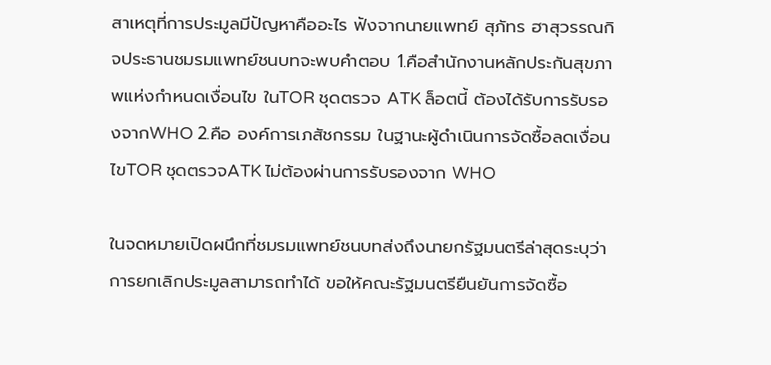สาเหตุที่การประมูลมีปัญหาคืออะไร ฟังจากนายแพทย์ สุภัทร ฮาสุวรรณกิจประธานชมรมแพทย์ชนบทจะพบคำตอบ 1.คือสำนักงานหลักประกันสุขภาพแห่งกำหนดเงื่อนไข ในTOR ชุดตรวจ ATK ล็อตนี้ ต้องได้รับการรับรองจากWHO 2.คือ องค์การเภสัชกรรม ในฐานะผู้ดำเนินการจัดซื้อลดเงื่อนไขTOR ชุดตรวจATK ไม่ต้องผ่านการรับรองจาก WHO

ในจดหมายเปิดผนึกที่ชมรมแพทย์ชนบทส่งถึงนายกรัฐมนตรีล่าสุดระบุว่า การยกเลิกประมูลสามารถทำได้ ขอให้คณะรัฐมนตรียืนยันการจัดซื้อ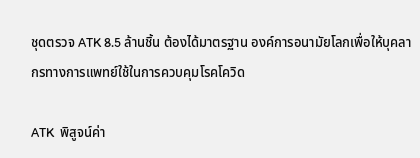ชุดตรวจ ATK 8.5 ล้านชิ้น ต้องได้มาตรฐาน องค์การอนามัยโลกเพื่อให้บุคลากรทางการแพทย์ใช้ในการควบคุมโรคโควิด

ATK  พิสูจน์ค่า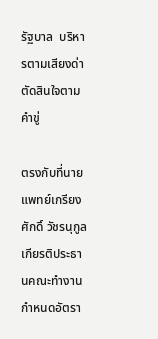รัฐบาล  บริหารตามเสียงด่า ตัดสินใจตามคำขู่

ตรงกับที่นายแพทย์เกรียงศักดิ์ วัชรนุกูลเกียรติประธานคณะทำงานกำหนดอัตรา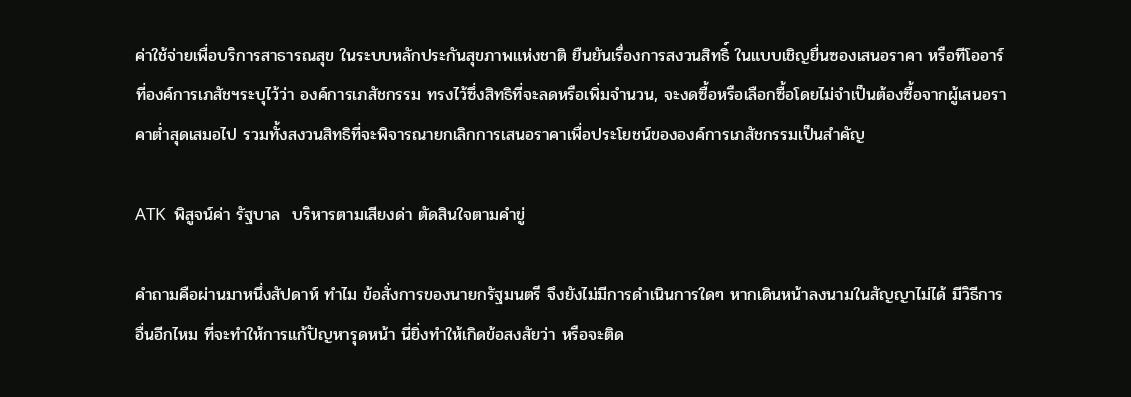ค่าใช้จ่ายเพื่อบริการสาธารณสุข ในระบบหลักประกันสุขภาพแห่งชาติ ยืนยันเรื่องการสงวนสิทธิ์ ในแบบเชิญยื่นซองเสนอราคา หรือทีโออาร์ ที่องค์การเภสัชฯระบุไว้ว่า องค์การเภสัชกรรม ทรงไว้ซึ่งสิทธิที่จะลดหรือเพิ่มจำนวน, จะงดซื้อหรือเลือกซื้อโดยไม่จำเป็นต้องซื้อจากผู้เสนอราคาต่ำสุดเสมอไป รวมทั้งสงวนสิทธิที่จะพิจารณายกเลิกการเสนอราคาเพื่อประโยชน์ขององค์การเภสัชกรรมเป็นสำคัญ

ATK  พิสูจน์ค่า รัฐบาล  บริหารตามเสียงด่า ตัดสินใจตามคำขู่

คำถามคือผ่านมาหนึ่งสัปดาห์ ทำไม ข้อสั่งการของนายกรัฐมนตรี จึงยังไม่มีการดำเนินการใดๆ หากเดินหน้าลงนามในสัญญาไม่ได้ มีวิธีการอื่นอีกไหม ที่จะทำให้การแก้ปัญหารุดหน้า นี่ยิ่งทำให้เกิดข้อสงสัยว่า หรือจะติด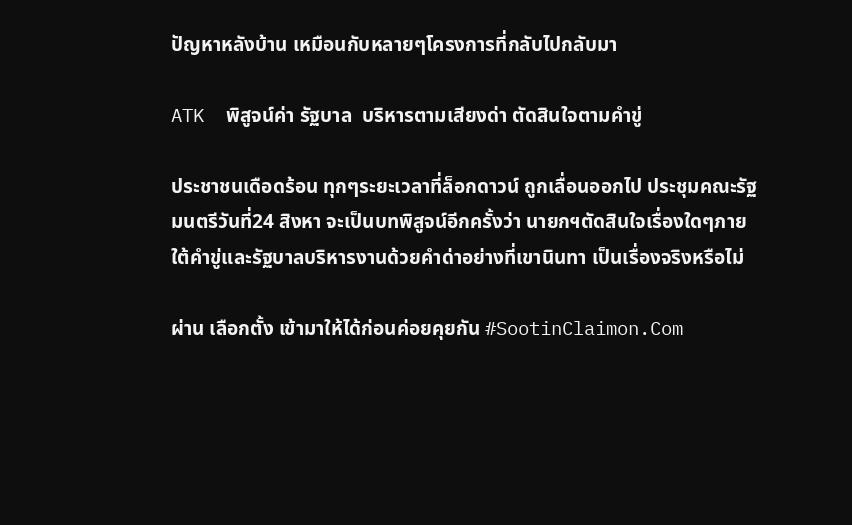ปัญหาหลังบ้าน เหมือนกับหลายๆโครงการที่กลับไปกลับมา

ATK  พิสูจน์ค่า รัฐบาล  บริหารตามเสียงด่า ตัดสินใจตามคำขู่

ประชาชนเดือดร้อน ทุกๆระยะเวลาที่ล็อกดาวน์ ถูกเลื่อนออกไป ประชุมคณะรัฐมนตรีวันที่24 สิงหา จะเป็นบทพิสูจน์อีกครั้งว่า นายกฯตัดสินใจเรื่องใดๆภายใต้คำขู่และรัฐบาลบริหารงานด้วยคำด่าอย่างที่เขานินทา เป็นเรื่องจริงหรือไม่

ผ่าน เลือกตั้ง เข้ามาให้ได้ก่อนค่อยคุยกัน #SootinClaimon.Com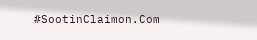#SootinClaimon.Com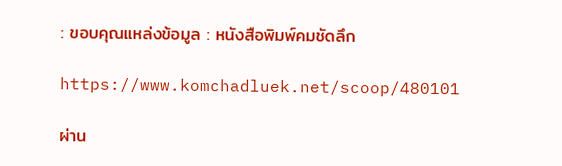: ขอบคุณแหล่งข้อมูล : หนังสือพิมพ์คมชัดลึก

https://www.komchadluek.net/scoop/480101

ผ่าน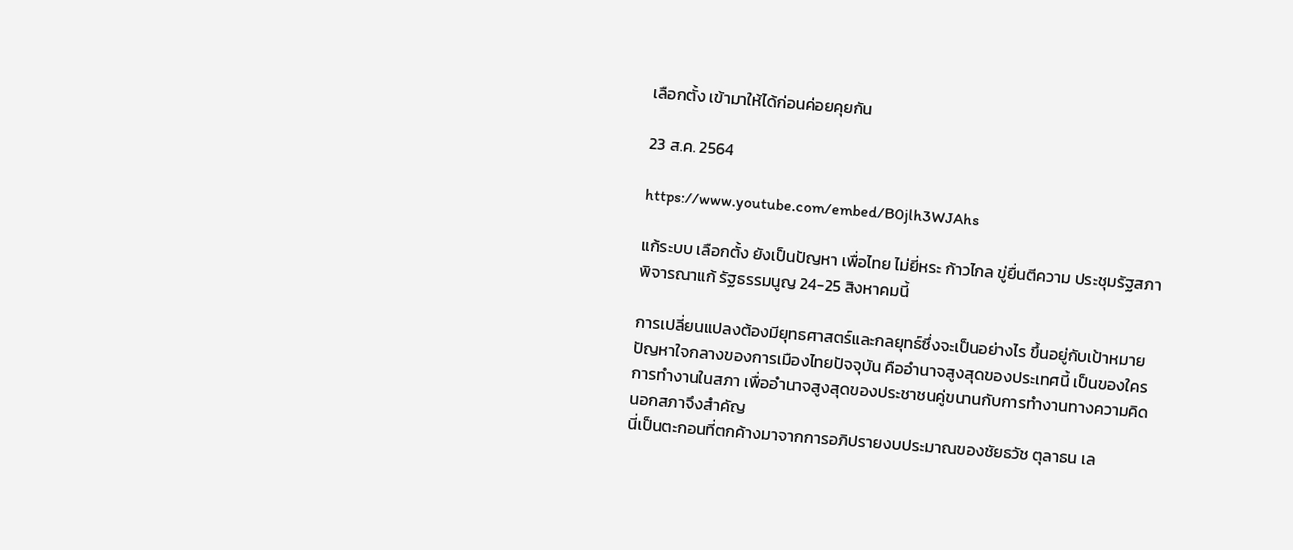เลือกตั้ง เข้ามาให้ได้ก่อนค่อยคุยกัน

23 ส.ค. 2564

https://www.youtube.com/embed/B0jlh3WJAhs

แก้ระบบ เลือกตั้ง ยังเป็นปัญหา เพื่อไทย ไม่ยี่หระ ก้าวไกล ขู่ยื่นตีความ ประชุมรัฐสภา พิจารณาแก้ รัฐธรรมนูญ 24-25 สิงหาคมนี้

การเปลี่ยนแปลงต้องมียุทธศาสตร์และกลยุทธ์ซึ่งจะเป็นอย่างไร ขึ้นอยู่กับเป้าหมาย ปัญหาใจกลางของการเมืองไทยปัจจุบัน คืออำนาจสูงสุดของประเทศนี้ เป็นของใคร  การทำงานในสภา เพื่ออำนาจสูงสุดของประชาชนคู่ขนานกับการทำงานทางความคิดนอกสภาจึงสำคัญ
นี่เป็นตะกอนที่ตกค้างมาจากการอภิปรายงบประมาณของชัยธวัช ตุลาธน เล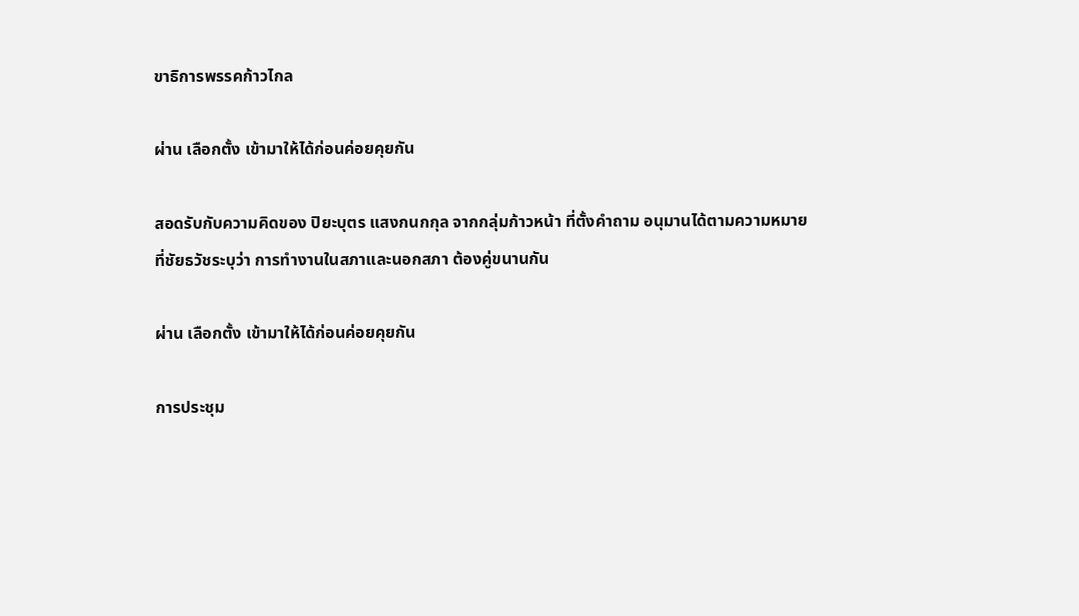ขาธิการพรรคก้าวไกล

ผ่าน เลือกตั้ง เข้ามาให้ได้ก่อนค่อยคุยกัน

สอดรับกับความคิดของ ปิยะบุตร แสงกนกกุล จากกลุ่มก้าวหน้า ที่ตั้งคำถาม อนุมานได้ตามความหมายที่ชัยธวัชระบุว่า การทำงานในสภาและนอกสภา ต้องคู่ขนานกัน

ผ่าน เลือกตั้ง เข้ามาให้ได้ก่อนค่อยคุยกัน

การประชุม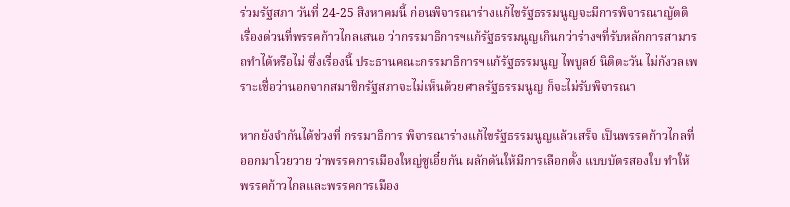ร่วมรัฐสภา วันที่ 24-25 สิงหาคมนี้ ก่อนพิจารณาร่างแก้ไขรัฐธรรมนูญจะมีการพิจารณาญัตติเรื่องด่วนที่พรรคก้าวไกลเสนอ ว่ากรรมาธิการฯแก้รัฐธรรมนูญเกินกว่าร่างฯที่รับหลักการสามารถทำได้หรือไม่ ซึ่งเรื่องนี้ ประธานคณะกรรมาธิการฯแก้รัฐธรรมนูญ ไพบูลย์ นิติตะวัน ไม่กังวลเพราะเชื่อว่านอกจากสมาชิกรัฐสภาจะไม่เห็นด้วยศาลรัฐธรรมนูญ ก็จะไม่รับพิจารณา

หากยังจำกันได้ช่วงที่ กรรมาธิการ พิจารณาร่างแก้ไขรัฐธรรมนูญแล้วเสร็จ เป็นพรรคก้าวไกลที่ออกมาโวยวาย ว่าพรรคการเมืองใหญ่ซูเอี๋ยกัน ผลักดันให้มีการเลือกตั้ง แบบบัตรสองใบ ทำให้พรรคก้าวไกลและพรรคการเมือง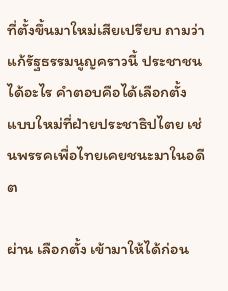ที่ตั้งขึ้นมาใหม่เสียเปรียบ ถามว่า แก้รัฐธรรมนูญคราวนี้ ประชาชนได้อะไร คำตอบคือได้เลือกตั้งแบบใหม่ที่ฝ่ายประชาธิปไตย เช่นพรรคเพื่อไทยเคยชนะมาในอดีต

ผ่าน เลือกตั้ง เข้ามาให้ได้ก่อน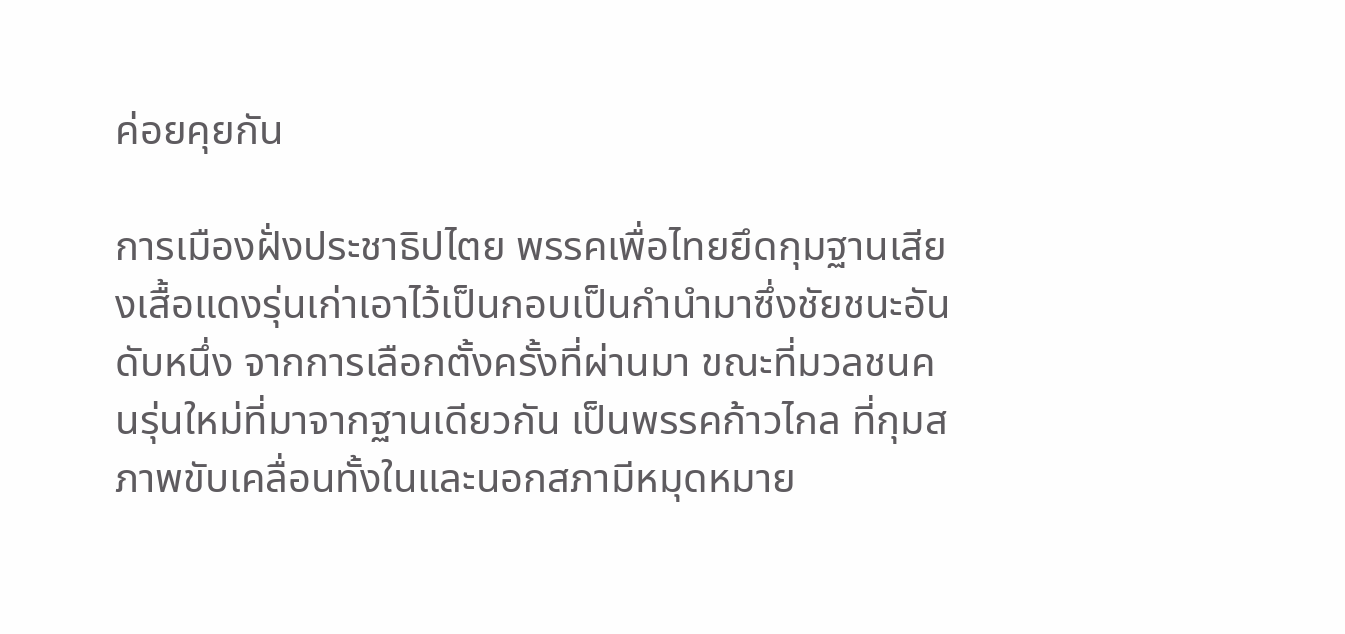ค่อยคุยกัน

การเมืองฝั่งประชาธิปไตย พรรคเพื่อไทยยึดกุมฐานเสียงเสื้อแดงรุ่นเก่าเอาไว้เป็นกอบเป็นกำนำมาซึ่งชัยชนะอันดับหนึ่ง จากการเลือกตั้งครั้งที่ผ่านมา ขณะที่มวลชนคนรุ่นใหม่ที่มาจากฐานเดียวกัน เป็นพรรคก้าวไกล ที่กุมสภาพขับเคลื่อนทั้งในและนอกสภามีหมุดหมาย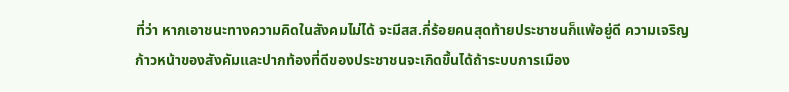ที่ว่า หากเอาชนะทางความคิดในสังคมไม่ได้ จะมีสส.กี่ร้อยคนสุดท้ายประชาชนก็แพ้อยู่ดี ความเจริญก้าวหน้าของสังคัมและปากท้องที่ดีของประชาชนจะเกิดขึ้นได้ถ้าระบบการเมือง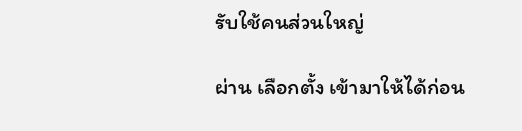รับใช้คนส่วนใหญ่

ผ่าน เลือกตั้ง เข้ามาให้ได้ก่อน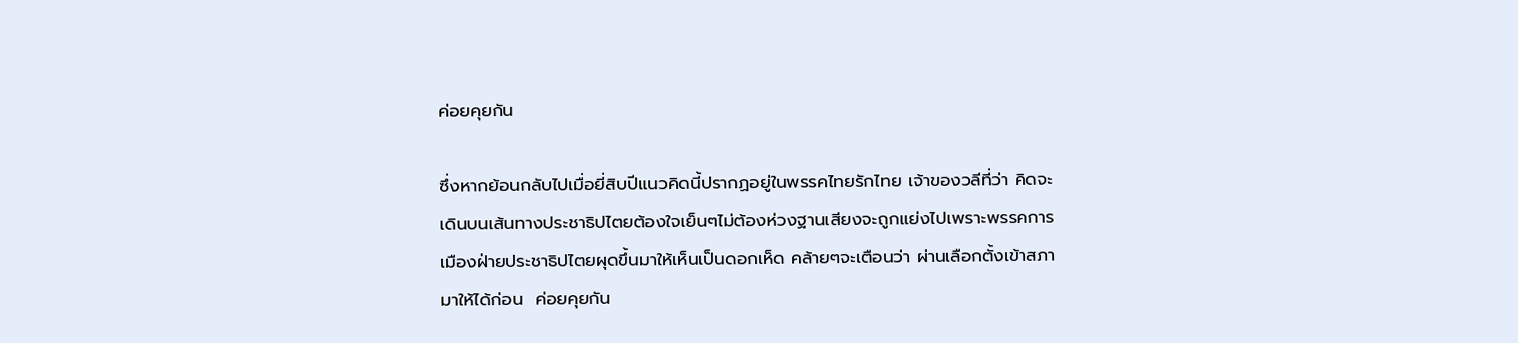ค่อยคุยกัน

ซึ่งหากย้อนกลับไปเมื่อยี่สิบปีแนวคิดนี้ปรากฏอยู่ในพรรคไทยรักไทย เจ้าของวลีที่ว่า คิดจะเดินบนเส้นทางประชาธิปไตยต้องใจเย็นๆไม่ต้องห่วงฐานเสียงจะถูกแย่งไปเพราะพรรคการเมืองฝ่ายประชาธิปไตยผุดขึ้นมาให้เห็นเป็นดอกเห็ด คล้ายๆจะเตือนว่า ผ่านเลือกตั้งเข้าสภามาให้ได้ก่อน  ค่อยคุยกัน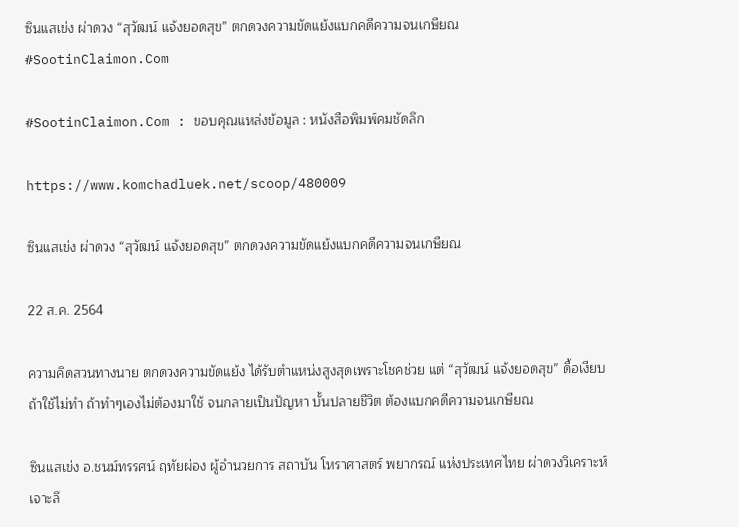ซินแสเข่ง ผ่าดวง “สุวัฒน์ แจ้งยอดสุข” ตกดวงความขัดแย้งแบกคดีความจนเกษียณ #SootinClaimon.Com

#SootinClaimon.Com : ขอบคุณแหล่งข้อมูล : หนังสือพิมพ์คมชัดลึก

https://www.komchadluek.net/scoop/480009

ซินแสเข่ง ผ่าดวง “สุวัฒน์ แจ้งยอดสุข” ตกดวงความขัดแย้งแบกคดีความจนเกษียณ

22 ส.ค. 2564

ความคิดสวนทางนาย ตกดวงความขัดแย้ง ได้รับตำแหน่งสูงสุดเพราะโชคช่วย แต่ “สุวัฒน์ แจ้งยอดสุข” ดื้อเงียบ ถ้าใช้ไม่ทำ ถ้าทำๆเองไม่ต้องมาใช้ จนกลายเป็นปัญหา บั้นปลายชีวิต ต้องแบกคดีความจนเกษียณ

ซินแสเข่ง อ.ชนม์ทรรศน์ ฤทัยผ่อง ผู้อำนวยการ สถาบัน โหราศาสตร์ พยากรณ์ แห่งประเทศไทย ผ่าดวงวิเคราะห์เจาะลึ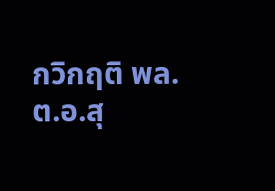กวิกฤติ พล.ต.อ.สุ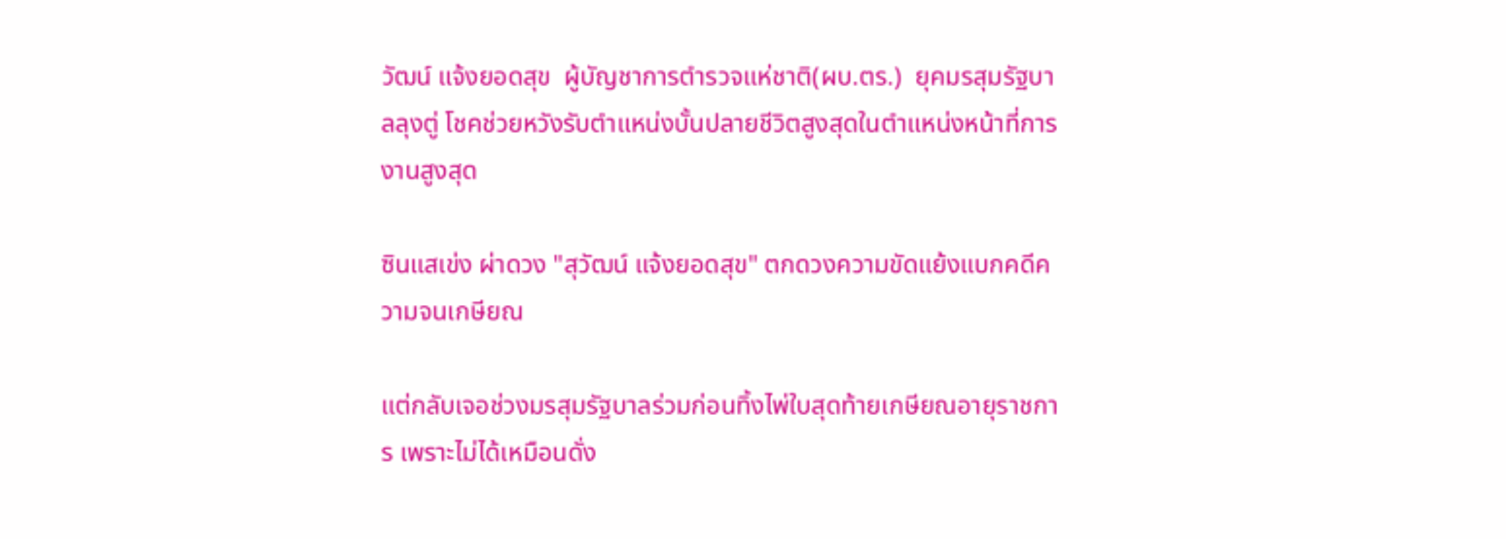วัฒน์ แจ้งยอดสุข  ผู้บัญชาการตำรวจแห่ชาติ(ผบ.ตร.)  ยุคมรสุมรัฐบาลลุงตู่ โชคช่วยหวังรับตำแหน่งบั้นปลายชีวิตสูงสุดในตำแหน่งหน้าที่การงานสูงสุด

ซินแสเข่ง ผ่าดวง "สุวัฒน์ แจ้งยอดสุข" ตกดวงความขัดแย้งแบกคดีความจนเกษียณ

แต่กลับเจอช่วงมรสุมรัฐบาลร่วมก่อนทิ้งไพ่ใบสุดท้ายเกษียณอายุราชการ เพราะไม่ได้เหมือนดั่ง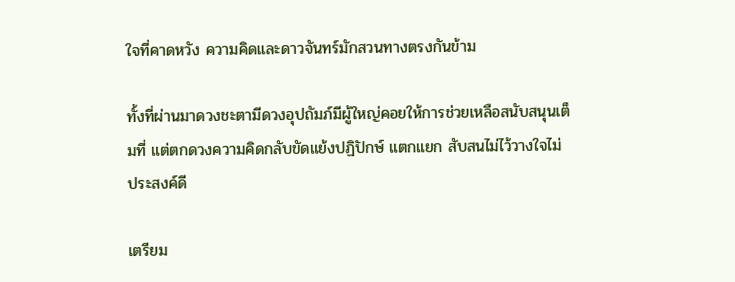ใจที่คาดหวัง ความคิดและดาวจันทร์มักสวนทางตรงกันข้าม

ทั้งที่ผ่านมาดวงชะตามีดวงอุปถัมภ์มีผู้ใหญ่คอยให้การช่วยเหลือสนับสนุนเต็มที่ แต่ตกดวงความคิดกลับขัดแย้งปฏิปักษ์ แตกแยก สับสนไม่ไว้วางใจไม่ประสงค์ดี

เตรียม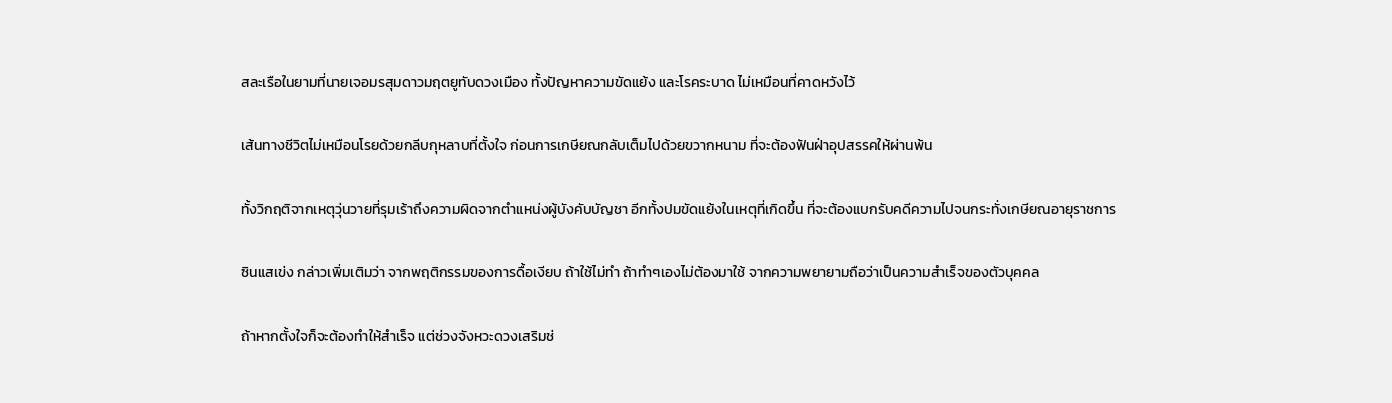สละเรือในยามที่นายเจอมรสุมดาวมฤตยูทับดวงเมือง ทั้งปัญหาความขัดแย้ง และโรคระบาด ไม่เหมือนที่คาดหวังไว้

เส้นทางชีวิตไม่เหมือนโรยด้วยกลีบกุหลาบที่ตั้งใจ ก่อนการเกษียณกลับเต็มไปด้วยขวากหนาม ที่จะต้องฟันฝ่าอุปสรรคให้ผ่านพ้น

ทั้งวิกฤติจากเหตุวุ่นวายที่รุมเร้าถึงความผิดจากตำแหน่งผู้บังคับบัญชา อีกทั้งปมขัดแย้งในเหตุที่เกิดขึ้น ที่จะต้องแบกรับคดีความไปจนกระทั่งเกษียณอายุราชการ

ซินแสเข่ง กล่าวเพิ่มเติมว่า จากพฤติกรรมของการดื้อเงียบ ถ้าใช้ไม่ทำ ถ้าทำๆเองไม่ต้องมาใช้ จากความพยายามถือว่าเป็นความสำเร็จของตัวบุคคล

ถ้าหากตั้งใจก็จะต้องทำให้สำเร็จ แต่ช่วงจังหวะดวงเสริมช่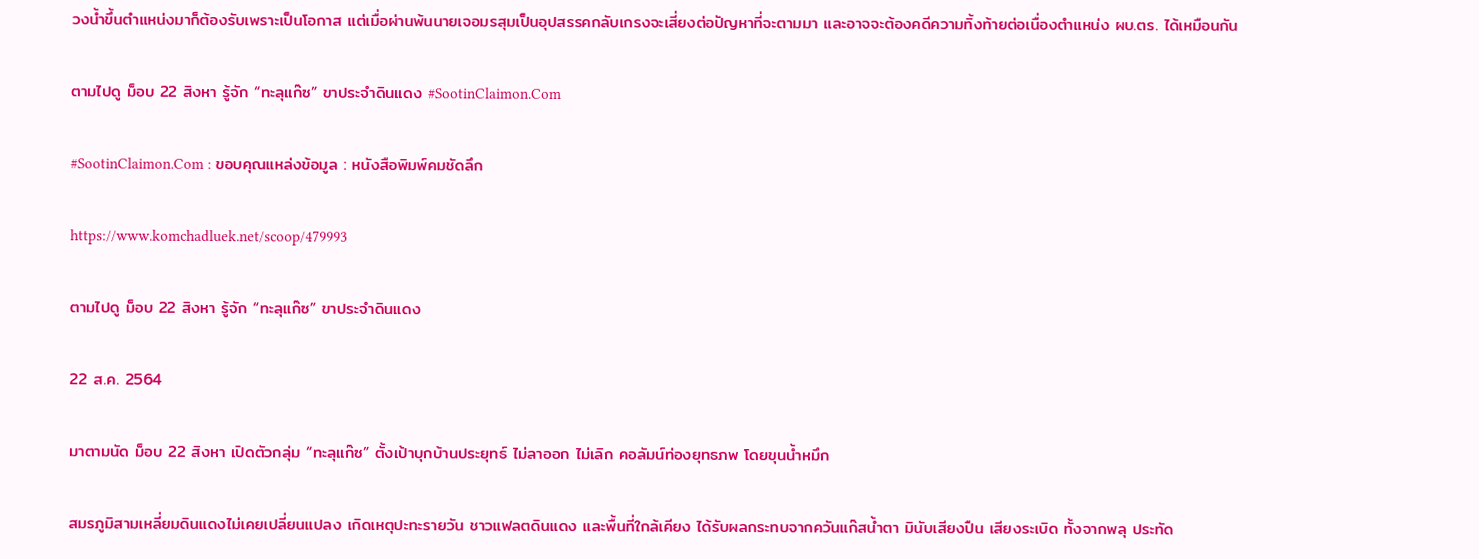วงน้ำขึ้นตำแหน่งมาก็ต้องรับเพราะเป็นโอกาส แต่เมื่อผ่านพ้นนายเจอมรสุมเป็นอุปสรรคกลับเกรงจะเสี่ยงต่อปัญหาที่จะตามมา และอาจจะต้องคดีความทิ้งท้ายต่อเนื่องตำแหน่ง ผบ.ตร. ได้เหมือนกัน

ตามไปดู ม็อบ 22 สิงหา รู้จัก “ทะลุแก๊ซ” ขาประจำดินแดง #SootinClaimon.Com

#SootinClaimon.Com : ขอบคุณแหล่งข้อมูล : หนังสือพิมพ์คมชัดลึก

https://www.komchadluek.net/scoop/479993

ตามไปดู ม็อบ 22 สิงหา รู้จัก “ทะลุแก๊ซ” ขาประจำดินแดง

22 ส.ค. 2564

มาตามนัด ม็อบ 22 สิงหา เปิดตัวกลุ่ม “ทะลุแก๊ซ” ตั้งเป้าบุกบ้านประยุทธ์ ไม่ลาออก ไม่เลิก คอลัมน์ท่องยุทธภพ โดยขุนน้ำหมึก

สมรภูมิสามเหลี่ยมดินแดงไม่เคยเปลี่ยนแปลง เกิดเหตุปะทะรายวัน ชาวแฟลตดินแดง และพื้นที่ใกล้เคียง ได้รับผลกระทบจากควันแก๊สน้ำตา มินับเสียงปืน เสียงระเบิด ทั้งจากพลุ ประทัด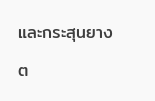และกระสุนยาง

ต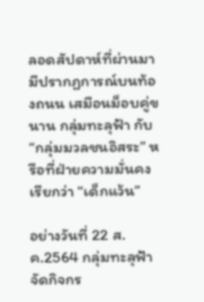ลอดสัปดาห์ที่ผ่านมา มีปรากฏการณ์บนท้องถนน เสมือนม็อบคู่ขนาน กลุ่มทะลุฟ้า กับ “กลุ่มมวลชนอิสระ” หรือที่ฝ่ายความมั่นคงเรียกว่า “เด็กแว้น”

อย่างวันที่ 22 ส.ค.2564 กลุ่มทะลุฟ้า จัดกิจกร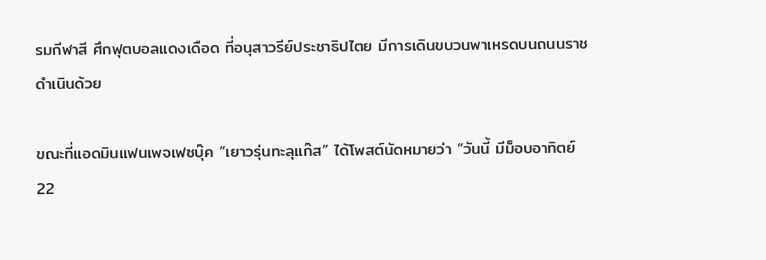รมกีฬาสี ศึกฟุตบอลแดงเดือด ที่อนุสาวรีย์ประชาธิปไตย มีการเดินขบวนพาเหรดบนถนนราชดำเนินด้วย

ขณะที่แอดมินแฟนเพจเฟซบุ๊ค “เยาวรุ่นทะลุแก๊ส” ได้โพสต์นัดหมายว่า “วันนี้ มีม็อบอาทิตย์ 22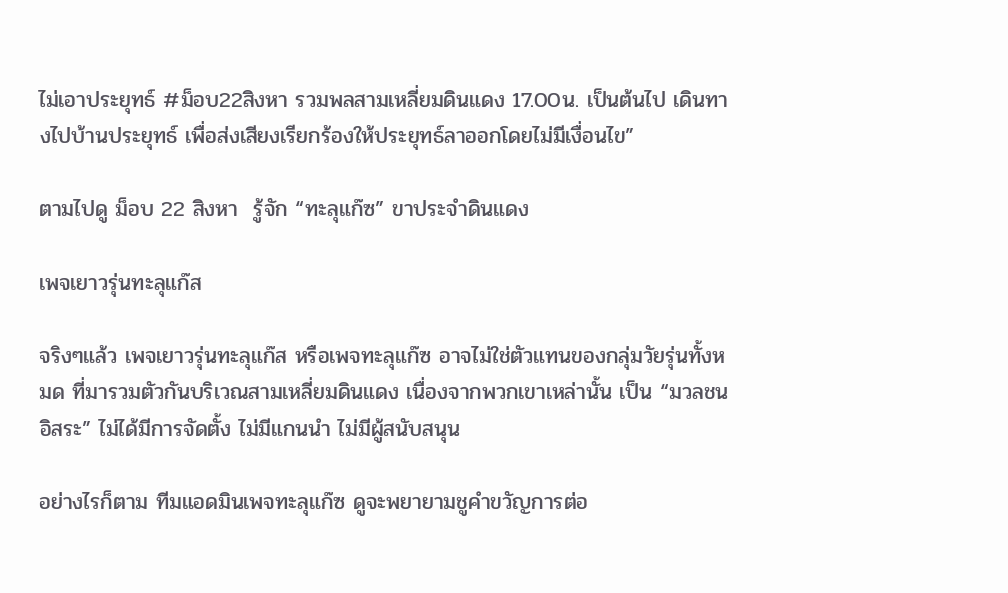ไม่เอาประยุทธ์ #ม็อบ22สิงหา รวมพลสามเหลี่ยมดินแดง 17.00น. เป็นต้นไป เดินทางไปบ้านประยุทธ์ เพื่อส่งเสียงเรียกร้องให้ประยุทธ์ลาออกโดยไม่มีเงื่อนไข”

ตามไปดู ม็อบ 22 สิงหา  รู้จัก “ทะลุแก๊ซ” ขาประจำดินแดง

เพจเยาวรุ่นทะลุแก๊ส

จริงๆแล้ว เพจเยาวรุ่นทะลุแก๊ส หรือเพจทะลุแก๊ซ อาจไม่ใช่ตัวแทนของกลุ่มวัยรุ่นทั้งหมด ที่มารวมตัวกันบริเวณสามเหลี่ยมดินแดง เนื่องจากพวกเขาเหล่านั้น เป็น “มวลชนอิสระ” ไม่ได้มีการจัดตั้ง ไม่มีแกนนำ ไม่มีผู้สนับสนุน

อย่างไรก็ตาม ทีมแอดมินเพจทะลุแก๊ซ ดูจะพยายามชูคำขวัญการต่อ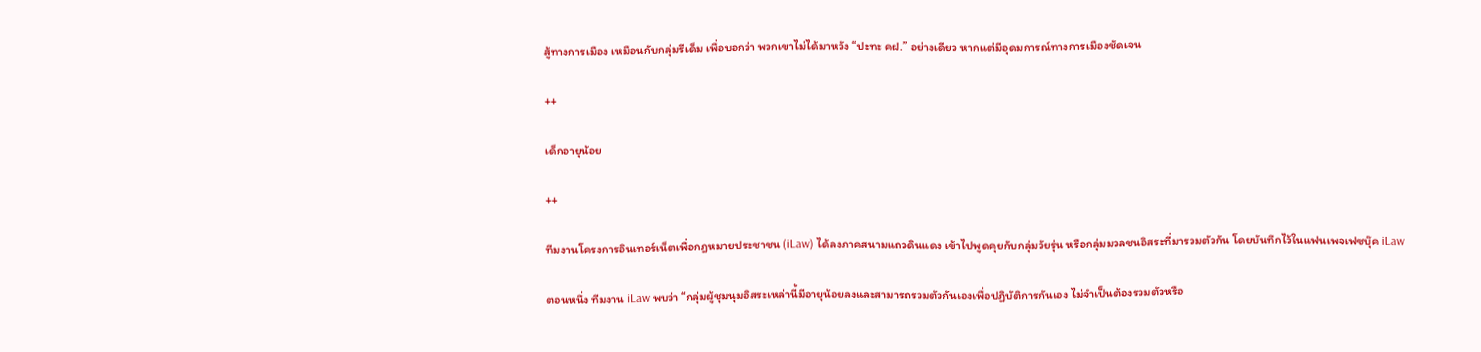สู้ทางการเมือง เหมือนกับกลุ่มรีเด็ม เพื่อบอกว่า พวกเขาไม่ได้มาหวัง “ปะทะ คฝ.” อย่างเดียว หากแต่มีอุดมการณ์ทางการเมืองชัดเจน

++

เด็กอายุน้อย

++

ทีมงานโครงการอินเทอร์เน็ตเพื่อกฎหมายประชาชน (iLaw) ได้ลงภาคสนามแถวดินแดง เข้าไปพูดคุยกับกลุ่มวัยรุ่น หรือกลุ่มมวลชนอิสระที่มารวมตัวกัน โดยบันทึกไว้ในแฟนเพจเฟซบุ๊ค iLaw

ตอนหนึ่ง ทีมงาน iLaw พบว่า “กลุ่มผู้ชุมนุมอิสระเหล่านี้มีอายุน้อยลงและสามารถรวมตัวกันเองเพื่อปฏิบัติการกันเอง ไม่จำเป็นต้องรวมตัวหรือ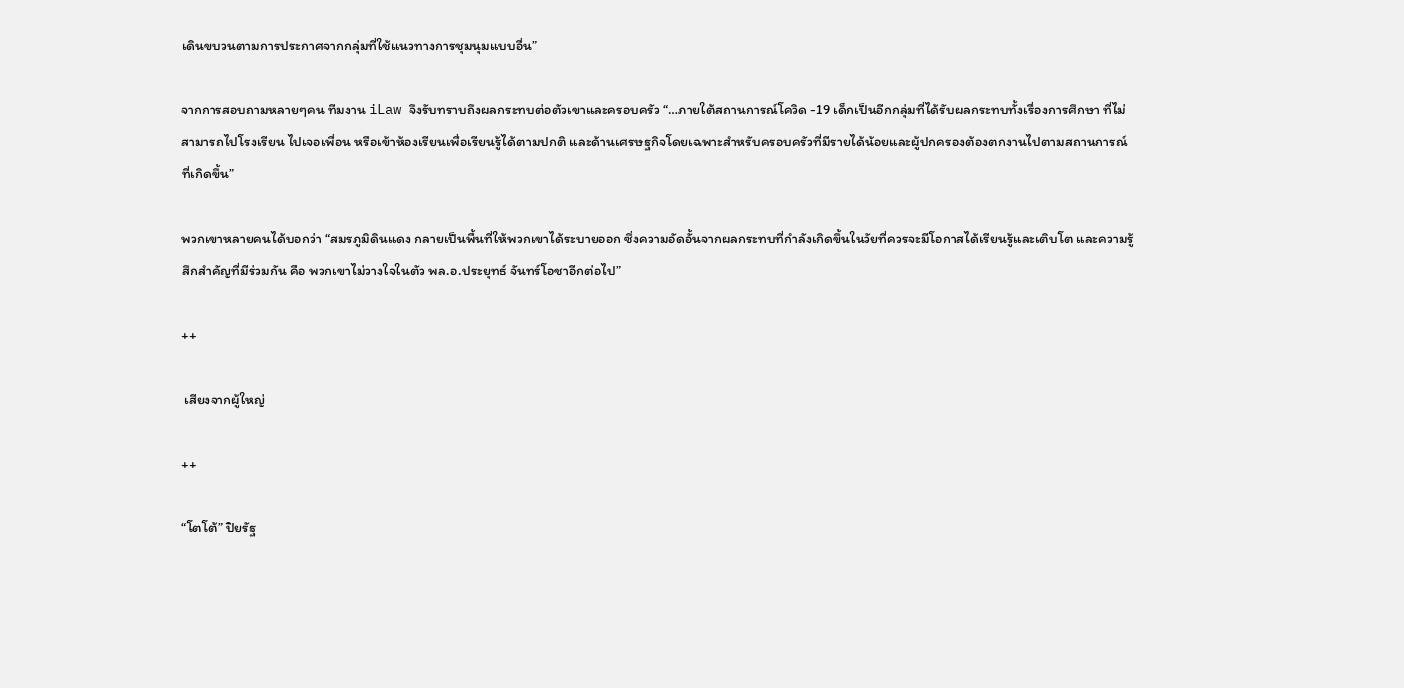เดินขบวนตามการประกาศจากกลุ่มที่ใช้แนวทางการชุมนุมแบบอื่น”

จากการสอบถามหลายๆคน ทีมงาน iLaw จึงรับทราบถึงผลกระทบต่อตัวเขาและครอบครัว “…ภายใต้สถานการณ์โควิด -19 เด็กเป็นอีกกลุ่มที่ได้รับผลกระทบทั้งเรื่องการศึกษา ที่ไม่สามารถไปโรงเรียน ไปเจอเพื่อน หรือเข้าห้องเรียนเพื่อเรียนรู้ได้ตามปกติ และด้านเศรษฐกิจโดยเฉพาะสำหรับครอบครัวที่มีรายได้น้อยและผู้ปกครองต้องตกงานไปตามสถานการณ์ที่เกิดขึ้น”

พวกเขาหลายคนได้บอกว่า “สมรภูมิดินแดง กลายเป็นพื้นที่ให้พวกเขาได้ระบายออก ซึ่งความอัดอั้นจากผลกระทบที่กำลังเกิดขึ้นในวัยที่ควรจะมีโอกาสได้เรียนรู้และเติบโต และความรู้สึกสำคัญที่มีร่วมกัน คือ พวกเขาไม่วางใจในตัว พล.อ.ประยุทธ์ จันทร์โอชาอีกต่อไป”

++

 เสียงจากผู้ใหญ่

++

“โตโต้” ปิยรัฐ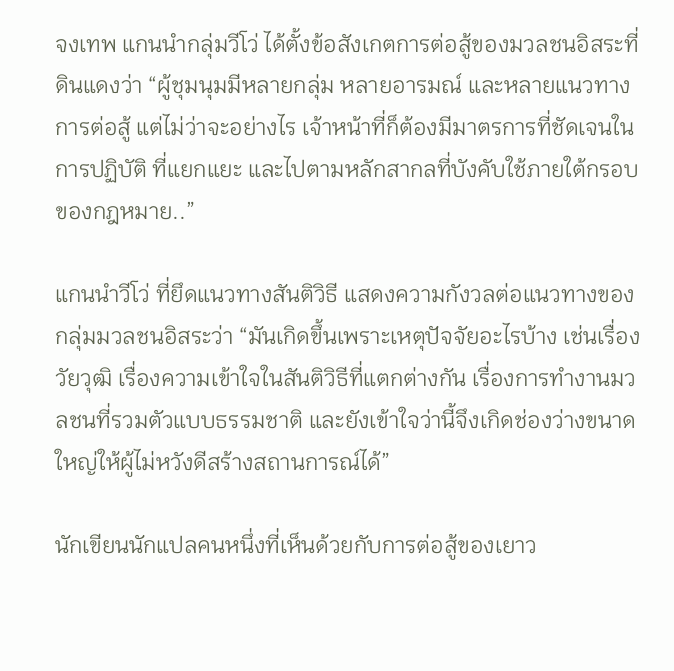จงเทพ แกนนำกลุ่มวีโว่ ได้ตั้งข้อสังเกตการต่อสู้ของมวลชนอิสระที่ดินแดงว่า “ผู้ชุมนุมมีหลายกลุ่ม หลายอารมณ์ และหลายแนวทางการต่อสู้ แต่ไม่ว่าจะอย่างไร เจ้าหน้าที่ก็ต้องมีมาตรการที่ชัดเจนในการปฏิบัติ ที่แยกแยะ และไปตามหลักสากลที่บังคับใช้ภายใต้กรอบของกฎหมาย..”

แกนนำวีโว่ ที่ยึดแนวทางสันติวิธี แสดงความกังวลต่อแนวทางของกลุ่มมวลชนอิสระว่า “มันเกิดขึ้นเพราะเหตุปัจจัยอะไรบ้าง เช่นเรื่องวัยวุฒิ เรื่องความเข้าใจในสันติวิธีที่แตกต่างกัน เรื่องการทำงานมวลชนที่รวมตัวแบบธรรมชาติ และยังเข้าใจว่านี้จึงเกิดช่องว่างขนาดใหญ่ให้ผู้ไม่หวังดีสร้างสถานการณ์ได้”

นักเขียนนักแปลคนหนึ่งที่เห็นด้วยกับการต่อสู้ของเยาว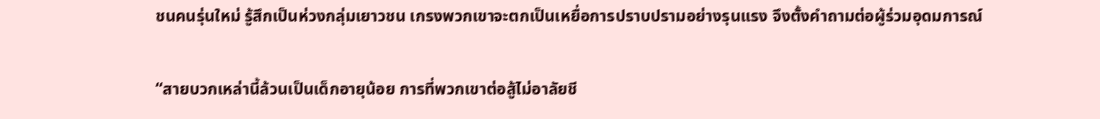ชนคนรุ่นใหม่ รู้สึกเป็นห่วงกลุ่มเยาวชน เกรงพวกเขาจะตกเป็นเหยื่อการปราบปรามอย่างรุนแรง จึงตั้งคำถามต่อผู้ร่วมอุดมการณ์

“สายบวกเหล่านี้ล้วนเป็นเด็กอายุน้อย การที่พวกเขาต่อสู้ไม่อาลัยชี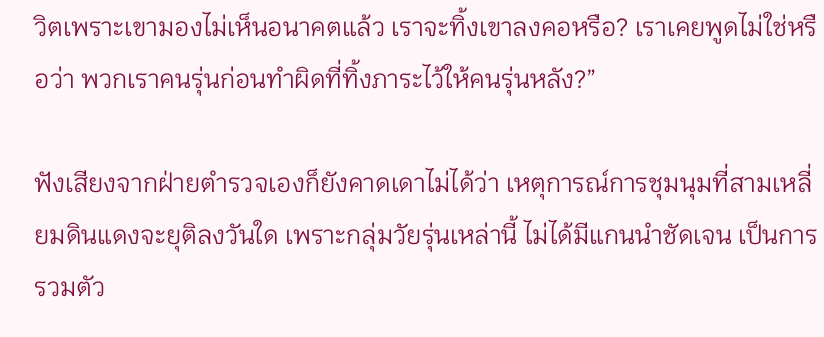วิตเพราะเขามองไม่เห็นอนาคตแล้ว เราจะทิ้งเขาลงคอหรือ? เราเคยพูดไม่ใช่หรือว่า พวกเราคนรุ่นก่อนทำผิดที่ทิ้งภาระไว้ให้คนรุ่นหลัง?”

ฟังเสียงจากฝ่ายตำรวจเองก็ยังคาดเดาไม่ได้ว่า เหตุการณ์การชุมนุมที่สามเหลี่ยมดินแดงจะยุติลงวันใด เพราะกลุ่มวัยรุ่นเหล่านี้ ไม่ได้มีแกนนำชัดเจน เป็นการรวมตัว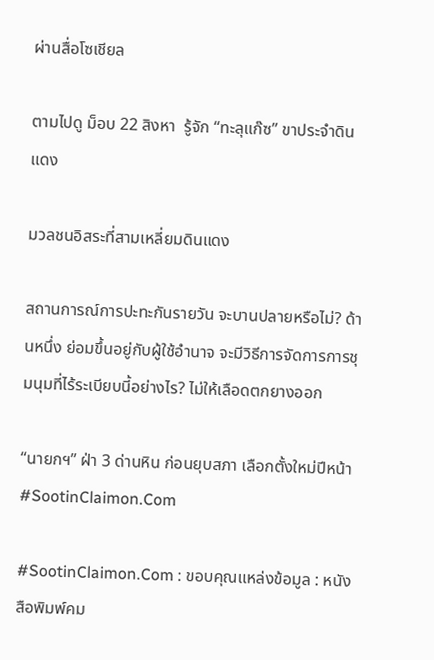ผ่านสื่อโซเชียล

ตามไปดู ม็อบ 22 สิงหา  รู้จัก “ทะลุแก๊ซ” ขาประจำดินแดง

มวลชนอิสระที่สามเหลี่ยมดินแดง

สถานการณ์การปะทะกันรายวัน จะบานปลายหรือไม่? ด้านหนึ่ง ย่อมขึ้นอยู่กับผู้ใช้อำนาจ จะมีวิธีการจัดการการชุมนุมที่ไร้ระเบียบนี้อย่างไร? ไม่ให้เลือดตกยางออก

“นายกฯ” ฝ่า 3 ด่านหิน ก่อนยุบสภา เลือกตั้งใหม่ปีหน้า #SootinClaimon.Com

#SootinClaimon.Com : ขอบคุณแหล่งข้อมูล : หนังสือพิมพ์คม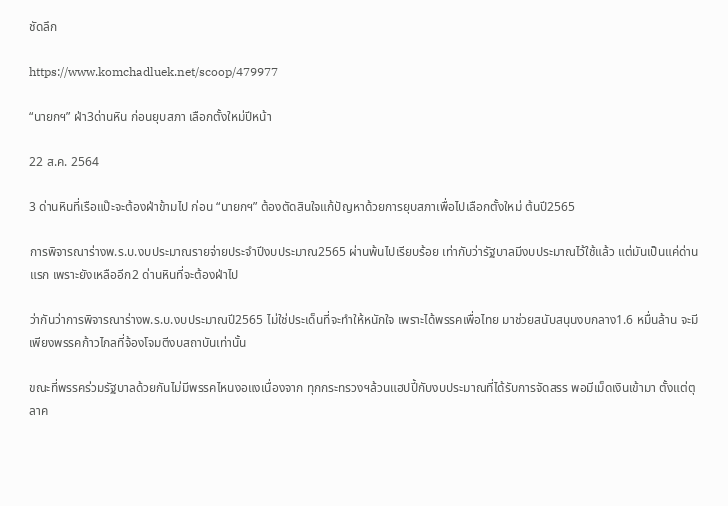ชัดลึก

https://www.komchadluek.net/scoop/479977

“นายกฯ” ฝ่า3ด่านหิน ก่อนยุบสภา เลือกตั้งใหม่ปีหน้า

22 ส.ค. 2564

3 ด่านหินที่เรือแป๊ะจะต้องฝ่าข้ามไป ก่อน “นายกฯ” ต้องตัดสินใจแก้ปัญหาด้วยการยุบสภาเพื่อไปเลือกตั้งใหม่ ต้นปี2565

การพิจารณาร่างพ.ร.บ.งบประมาณรายจ่ายประจำปีงบประมาณ2565 ผ่านพ้นไปเรียบร้อย เท่ากับว่ารัฐบาลมีงบประมาณไว้ใช้แล้ว แต่มันเป็นแค่ด่านแรก เพราะยังเหลืออีก2 ด่านหินที่จะต้องฝ่าไป

ว่ากันว่าการพิจารณาร่างพ.ร.บ.งบประมาณปี2565 ไม่ใช่ประเด็นที่จะทำให้หนักใจ เพราะได้พรรคเพื่อไทย มาช่วยสนับสนุนงบกลาง1.6 หมื่นล้าน จะมีเพียงพรรคก้าวไกลที่จ้องโจมตีงบสถาบันเท่านั้น

ขณะที่พรรคร่วมรัฐบาลด้วยกันไม่มีพรรคไหนงอแงเนื่องจาก ทุกกระทรวงฯล้วนแฮปปี้กับงบประมาณที่ได้รับการจัดสรร พอมีเม็ดเงินเข้ามา ตั้งแต่ตุลาค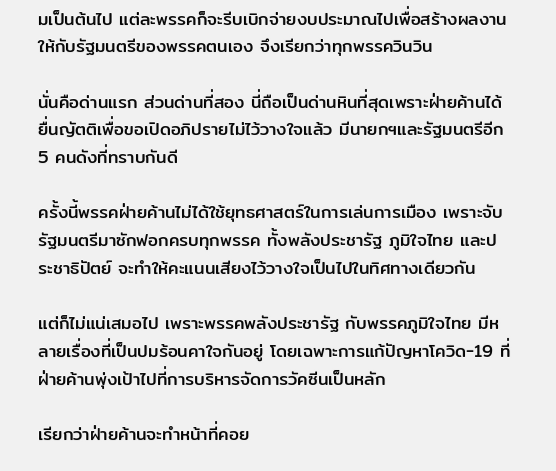มเป็นต้นไป แต่ละพรรคก็จะรีบเบิกจ่ายงบประมาณไปเพื่อสร้างผลงานให้กับรัฐมนตรีของพรรคตนเอง จึงเรียกว่าทุกพรรควินวิน

นั่นคือด่านแรก ส่วนด่านที่สอง นี่ถือเป็นด่านหินที่สุดเพราะฝ่ายค้านได้ยื่นญัตติเพื่อขอเปิดอภิปรายไม่ไว้วางใจแล้ว มีนายกฯและรัฐมนตรีอีก5 คนดังที่ทราบกันดี

ครั้งนี้พรรคฝ่ายค้านไม่ได้ใช้ยุทธศาสตร์ในการเล่นการเมือง เพราะจับรัฐมนตรีมาซักฟอกครบทุกพรรค ทั้งพลังประชารัฐ ภูมิใจไทย และประชาธิปัตย์ จะทำให้คะแนนเสียงไว้วางใจเป็นไปในทิศทางเดียวกัน

แต่ก็ไม่แน่เสมอไป เพราะพรรคพลังประชารัฐ กับพรรคภูมิใจไทย มีหลายเรื่องที่เป็นปมร้อนคาใจกันอยู่ โดยเฉพาะการแก้ปัญหาโควิด-19 ที่ฝ่ายค้านพุ่งเป้าไปที่การบริหารจัดการวัคซีนเป็นหลัก

เรียกว่าฝ่ายค้านจะทำหน้าที่คอย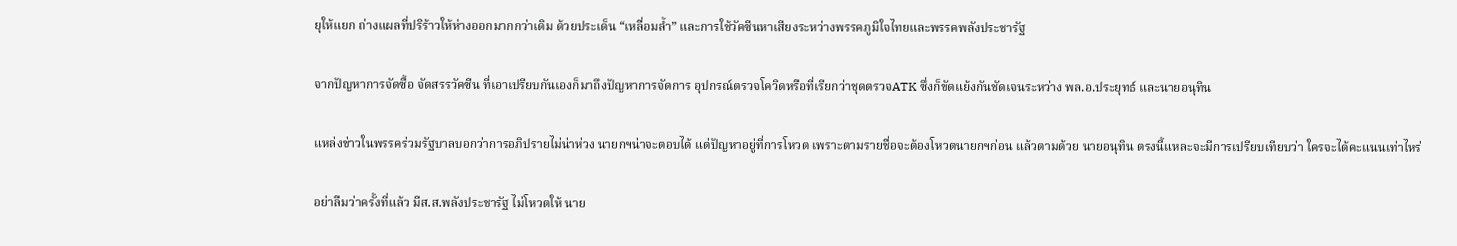ยุให้แยก ถ่างแผลที่ปริร้าวให้ห่างออกมากกว่าเดิม ด้วยประเด็น “เหลื่อมล้ำ” และการใช้วัคซีนหาเสียงระหว่างพรรคภูมิใจไทยและพรรคพลังประชารัฐ

จากปัญหาการจัดซื้อ จัดสรรวัคซีน ที่เอาเปรียบกันเองก็มาถึงปัญหาการจัดการ อุปกรณ์ตรวจโควิดหรือที่เรียกว่าชุดตรวจATK ซึ่งก็ขัดแย้งกันชัดเจนระหว่าง พล.อ.ประยุทธ์ และนายอนุทิน

แหล่งข่าวในพรรคร่วมรัฐบาลบอกว่าการอภิปรายไม่น่าห่วง นายกฯน่าจะตอบได้ แต่ปัญหาอยู่ที่การโหวต เพราะตามรายชื่อจะต้องโหวตนายกฯก่อน แล้วตามด้วย นายอนุทิน ตรงนี้แหละจะมีการเปรียบเทียบว่า ใครจะได้คะแนนเท่าไหร่

อย่าลืมว่าครั้งที่แล้ว มีส.ส.พลังประชารัฐ ไม่โหวตให้ นาย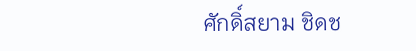ศักดิ์สยาม ชิดช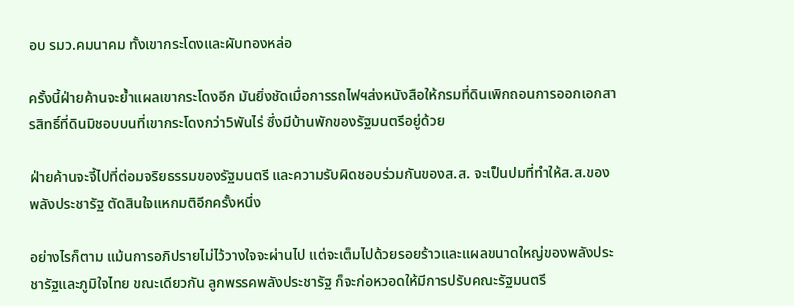อบ รมว.คมนาคม ทั้งเขากระโดงและผับทองหล่อ

ครั้งนี้ฝ่ายค้านจะย้ำแผลเขากระโดงอีก มันยิ่งชัดเมื่อการรถไฟฯส่งหนังสือให้กรมที่ดินเพิกถอนการออกเอกสารสิทธิ์ที่ดินมิชอบบนที่เขากระโดงกว่า5พันไร่ ซึ่งมีบ้านพักของรัฐมนตรีอยู่ด้วย

ฝ่ายค้านจะจี้ไปที่ต่อมจริยธรรมของรัฐมนตรี และความรับผิดชอบร่วมกันของส.ส. จะเป็นปมที่ทำให้ส.ส.ของพลังประชารัฐ ตัดสินใจแหกมติอีกครั้งหนึ่ง

อย่างไรก็ตาม แม้นการอภิปรายไม่ไว้วางใจจะผ่านไป แต่จะเต็มไปด้วยรอยร้าวและแผลขนาดใหญ่ของพลังประชารัฐและภูมิใจไทย ขณะเดียวกัน ลูกพรรคพลังประชารัฐ ก็จะก่อหวอดให้มีการปรับคณะรัฐมนตรี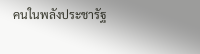คนในพลังประชารัฐ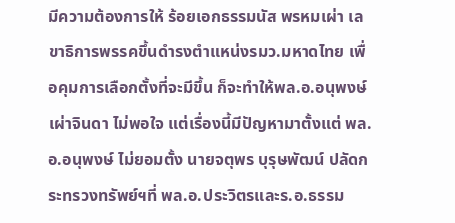มีความต้องการให้ ร้อยเอกธรรมนัส พรหมเผ่า เลขาธิการพรรคขึ้นดำรงตำแหน่งรมว.มหาดไทย เพื่อคุมการเลือกตั้งที่จะมีขึ้น ก็จะทำให้พล.อ.อนุพงษ์ เผ่าจินดา ไม่พอใจ แต่เรื่องนี้มีปัญหามาตั้งแต่ พล.อ.อนุพงษ์ ไม่ยอมตั้ง นายจตุพร บุรุษพัฒน์ ปลัดกระทรวงทรัพย์ฯที่ พล.อ.ประวิตรและร.อ.ธรรม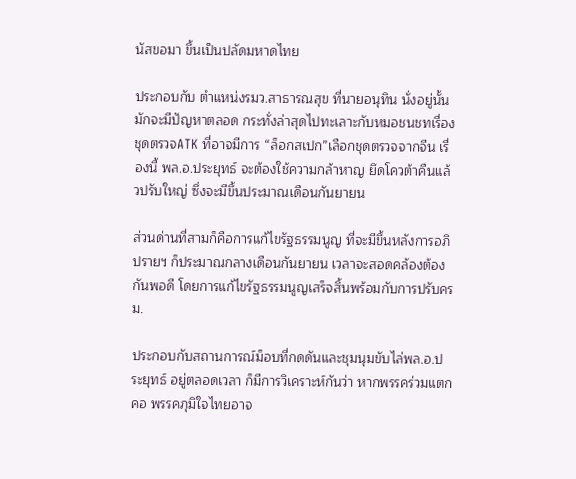นัสขอมา ขึ้นเป็นปลัดมหาดไทย

ประกอบกับ ตำแหน่งรมว.สาธารณสุข ที่นายอนุทิน นั่งอยู่นั้นมักจะมีปัญหาตลอด กระทั่งล่าสุดไปทะเลาะกับหมอชนชทเรื่อง ชุดตรวจATK ที่อาจมีการ “ล็อกสเปก”เลือกชุดตรวจจากจีน เรื่องนี้ พล.อ.ประยุทธ์ จะต้องใช้ความกล้าหาญ ยึดโควต้าคืนแล้วปรับใหญ่ ซึ่งจะมีขึ้นประมาณเดือนกันยายน

ส่วนด่านที่สามก็คือการแก้ไขรัฐธรรมนูญ ที่จะมีขึ้นหลังการอภิปรายฯ ก็ประมาณกลางเดือนกันยายน เวลาจะสอดคล้องต้องกันพอดี โดยการแก้ไขรัฐธรรมนูญเสร็จสิ้นพร้อมกับการปรับครม.

ประกอบกับสถานการณ์ม็อบที่กดดันและชุมนุมขับไล่พล.อ.ประยุทธ์ อยู่ตลอดเวลา ก็มีการวิเคราะห์กันว่า หากพรรคร่วมแตกคอ พรรคภุมิใจไทยอาจ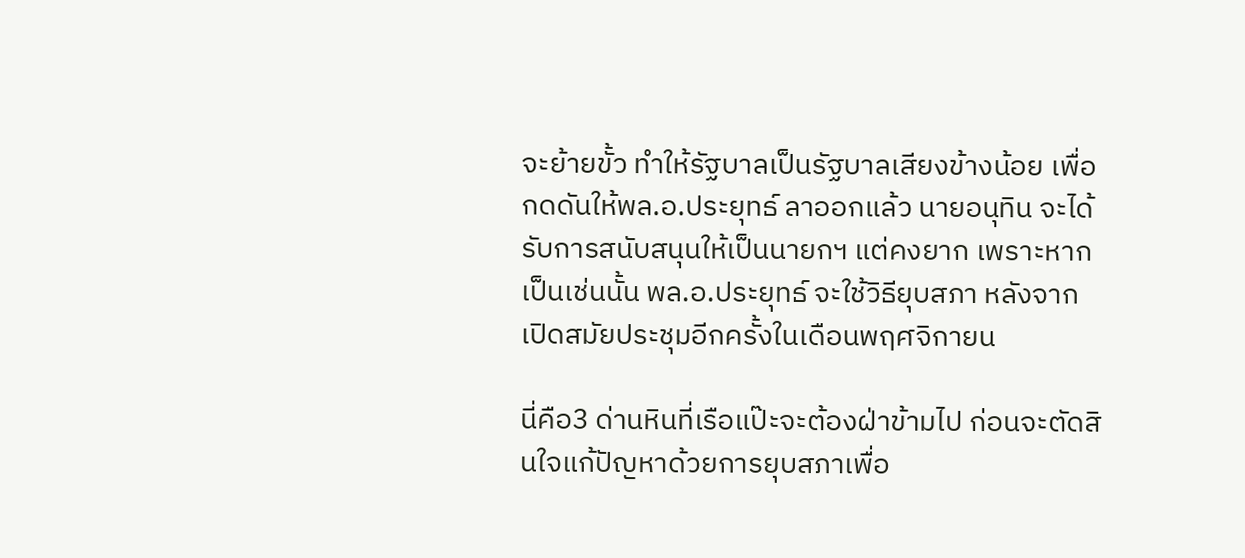จะย้ายขั้ว ทำให้รัฐบาลเป็นรัฐบาลเสียงข้างน้อย เพื่อกดดันให้พล.อ.ประยุทธ์ ลาออกแล้ว นายอนุทิน จะได้รับการสนับสนุนให้เป็นนายกฯ แต่คงยาก เพราะหากเป็นเช่นนั้น พล.อ.ประยุทธ์ จะใช้วิธียุบสภา หลังจากเปิดสมัยประชุมอีกครั้งในเดือนพฤศจิกายน

นี่คือ3 ด่านหินที่เรือแป๊ะจะต้องฝ่าข้ามไป ก่อนจะตัดสินใจแก้ปัญหาด้วยการยุบสภาเพื่อ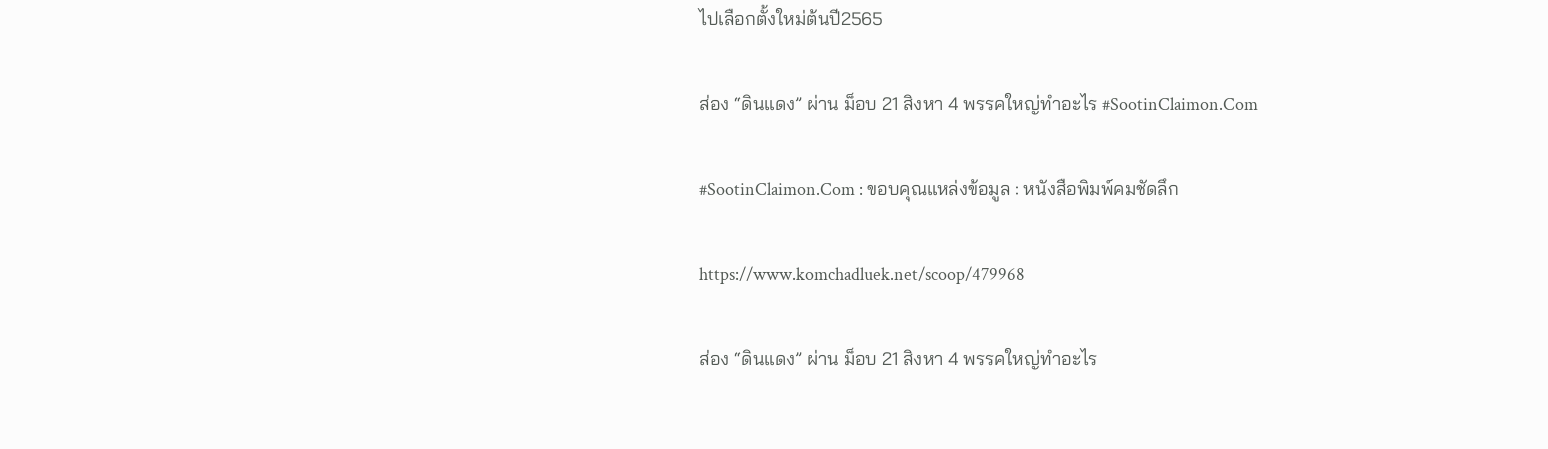ไปเลือกตั้งใหม่ต้นปี2565

ส่อง “ดินแดง” ผ่าน ม็อบ 21 สิงหา 4 พรรคใหญ่ทำอะไร #SootinClaimon.Com

#SootinClaimon.Com : ขอบคุณแหล่งข้อมูล : หนังสือพิมพ์คมชัดลึก

https://www.komchadluek.net/scoop/479968

ส่อง “ดินแดง” ผ่าน ม็อบ 21 สิงหา 4 พรรคใหญ่ทำอะไร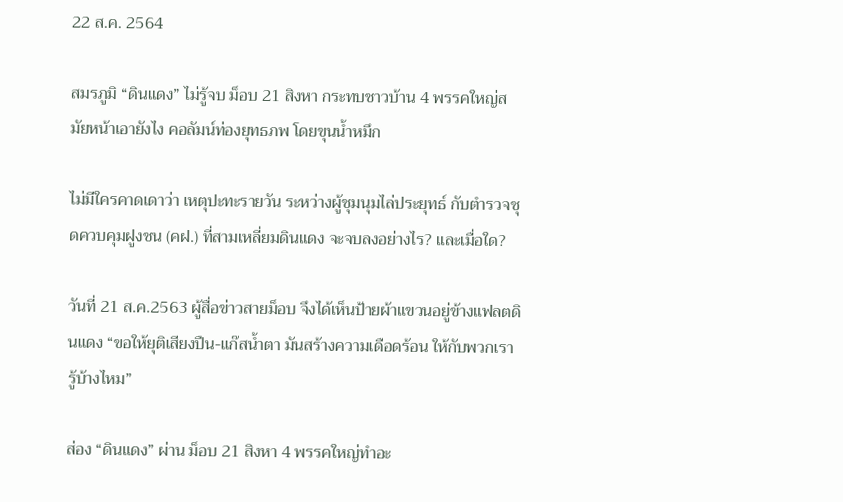22 ส.ค. 2564

สมรภูมิ “ดินแดง” ไม่รู้จบ ม็อบ 21 สิงหา กระทบชาวบ้าน 4 พรรคใหญ่สมัยหน้าเอายังไง คอลัมน์ท่องยุทธภพ โดยขุนน้ำหมึก

ไม่มีใครคาดเดาว่า เหตุปะทะรายวัน ระหว่างผู้ชุมนุมไล่ประยุทธ์ กับตำรวจชุดควบคุมฝูงชน (คฝ.) ที่สามเหลี่ยมดินแดง จะจบลงอย่างไร? และเมื่อใด?

วันที่ 21 ส.ค.2563 ผู้สื่อข่าวสายม็อบ จึงได้เห็นป้ายผ้าแขวนอยู่ข้างแฟลตดินแดง “ขอให้ยุติเสียงปืน-แก๊สน้ำตา มันสร้างความเดือดร้อน ให้กับพวกเรารู้บ้างไหม”

ส่อง “ดินแดง” ผ่าน ม็อบ 21 สิงหา 4 พรรคใหญ่ทำอะ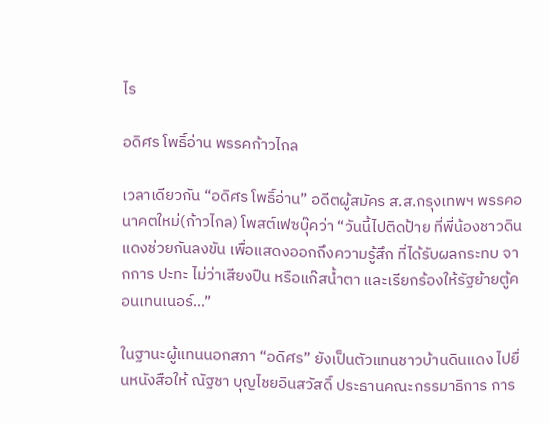ไร

อดิศร โพธิ์อ่าน พรรคก้าวไกล

เวลาเดียวกัน “อดิศร โพธิ์อ่าน” อดีตผู้สมัคร ส.ส.กรุงเทพฯ พรรคอนาคตใหม่(ก้าวไกล) โพสต์เฟซบุ๊คว่า “วันนี้ไปติดป้าย ที่พี่น้องชาวดินแดงช่วยกันลงขัน เพื่อแสดงออกถึงความรู้สึก ที่ได้รับผลกระทบ จากการ ปะทะ ไม่ว่าเสียงปืน หรือแก๊สน้ำตา และเรียกร้องให้รัฐย้ายตู้คอนเทนเนอร์…”

ในฐานะผู้แทนนอกสภา “อดิศร” ยังเป็นตัวแทนชาวบ้านดินแดง ไปยื่นหนังสือให้ ณัฐชา บุญไชยอินสวัสดิ์ ประธานคณะกรรมาธิการ การ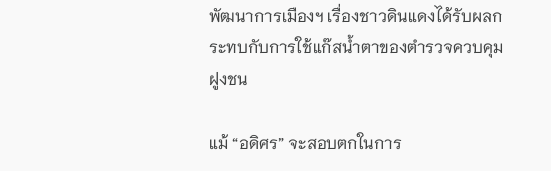พัฒนาการเมืองฯ เรื่องชาวดินแดงได้รับผลกระทบกับการใช้แก๊สน้ำตาของตำรวจควบคุมฝูงชน

แม้ “อดิศร” จะสอบตกในการ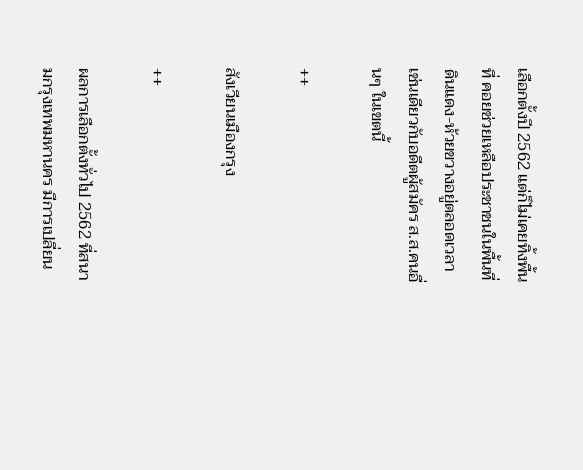เลือกตั้งปี 2562 แต่ก็ไม่เคยทิ้งพื้นที่ คอยช่วยเหลือประชาชนในพื้นที่ดินแดง-ห้วยขวางอยู่ตลอดเวลา เช่นเดียวกับอดีตผู้สมัคร ส.ส.คนอื่นๆ ในเขตนี้

++

สังเวียนเมืองกรุง

++

ผลการเลือกตั้งทั่วไป 2562 ที่สนามกรุงเทพมหานคร มีการเปลี่ยน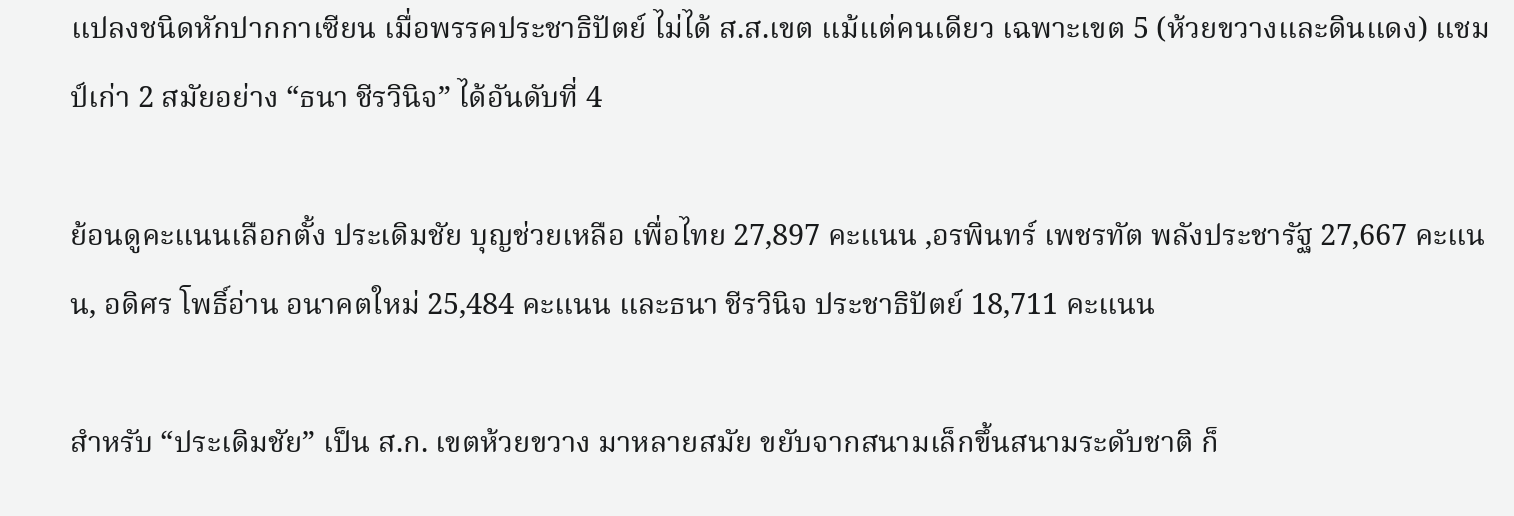แปลงชนิดหักปากกาเซียน เมื่อพรรคประชาธิปัตย์ ไม่ได้ ส.ส.เขต แม้แต่คนเดียว เฉพาะเขต 5 (ห้วยขวางและดินแดง) แชมป์เก่า 2 สมัยอย่าง “ธนา ชีรวินิจ” ได้อันดับที่ 4

ย้อนดูคะแนนเลือกตั้ง ประเดิมชัย บุญช่วยเหลือ เพื่อไทย 27,897 คะแนน ,อรพินทร์ เพชรทัต พลังประชารัฐ 27,667 คะแนน, อดิศร โพธิ์อ่าน อนาคตใหม่ 25,484 คะแนน และธนา ชีรวินิจ ประชาธิปัตย์ 18,711 คะแนน

สำหรับ “ประเดิมชัย” เป็น ส.ก. เขตห้วยขวาง มาหลายสมัย ขยับจากสนามเล็กขึ้นสนามระดับชาติ ก็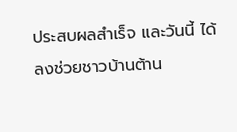ประสบผลสำเร็จ และวันนี้ ได้ลงช่วยชาวบ้านต้าน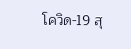โควิด-19 สุ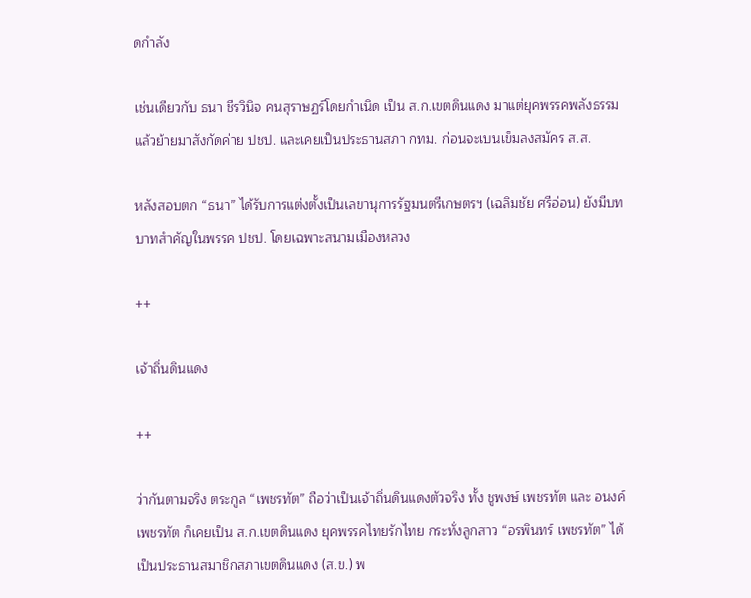ดกำลัง

เช่นเดียวกับ ธนา ชีรวินิจ คนสุราษฏร์โดยกำเนิด เป็น ส.ก.เขตดินแดง มาแต่ยุคพรรคพลังธรรม แล้วย้ายมาสังกัดค่าย ปชป. และเคยเป็นประธานสภา กทม. ก่อนจะเบนเข็มลงสมัคร ส.ส.

หลังสอบตก “ธนา” ได้รับการแต่งตั้งเป็นเลขานุการรัฐมนตรีเกษตรฯ (เฉลิมชัย ศรีอ่อน) ยังมีบทบาทสำคัญในพรรค ปชป. โดยเฉพาะสนามเมืองหลวง

++

เจ้าถิ่นดินแดง

++

ว่ากันตามจริง ตระกูล “เพชรทัต” ถือว่าเป็นเจ้าถิ่นดินแดงตัวจริง ทั้ง ชูพงษ์ เพชรทัต และ อนงค์ เพชรทัต ก็เคยเป็น ส.ก.เขตดินแดง ยุคพรรคไทยรักไทย กระทั่งลูกสาว “อรพินทร์ เพชรทัต” ได้เป็นประธานสมาชิกสภาเขตดินแดง (ส.ข.) พ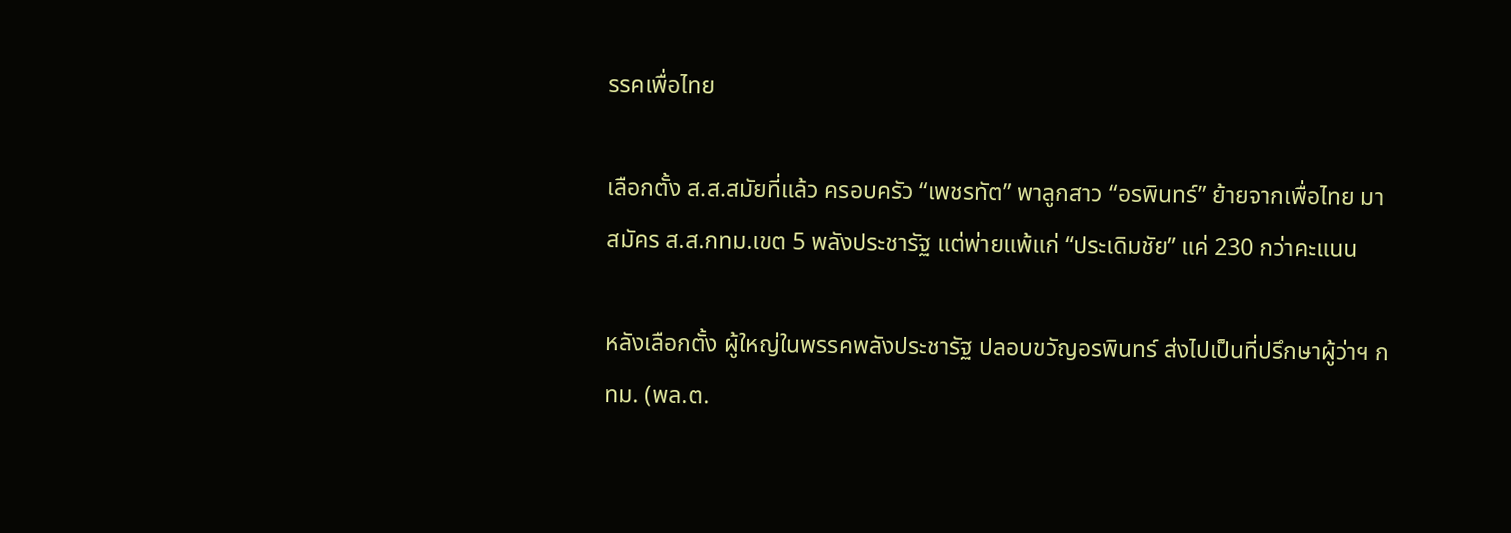รรคเพื่อไทย

เลือกตั้ง ส.ส.สมัยที่แล้ว ครอบครัว “เพชรทัต” พาลูกสาว “อรพินทร์” ย้ายจากเพื่อไทย มาสมัคร ส.ส.กทม.เขต 5 พลังประชารัฐ แต่พ่ายแพ้แก่ “ประเดิมชัย” แค่ 230 กว่าคะแนน

หลังเลือกตั้ง ผู้ใหญ่ในพรรคพลังประชารัฐ ปลอบขวัญอรพินทร์ ส่งไปเป็นที่ปรึกษาผู้ว่าฯ กทม. (พล.ต.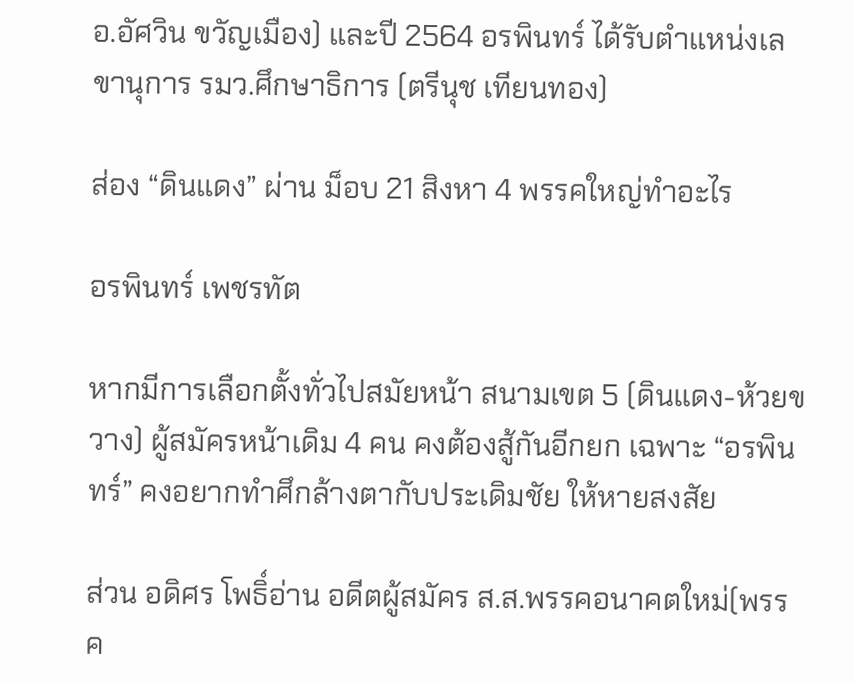อ.อัศวิน ขวัญเมือง) และปี 2564 อรพินทร์ ได้รับตำแหน่งเลขานุการ รมว.ศึกษาธิการ (ตรีนุช เทียนทอง)

ส่อง “ดินแดง” ผ่าน ม็อบ 21 สิงหา 4 พรรคใหญ่ทำอะไร

อรพินทร์ เพชรทัต

หากมีการเลือกตั้งทั่วไปสมัยหน้า สนามเขต 5 (ดินแดง-ห้วยขวาง) ผู้สมัครหน้าเดิม 4 คน คงต้องสู้กันอีกยก เฉพาะ “อรพินทร์” คงอยากทำศึกล้างตากับประเดิมชัย ให้หายสงสัย

ส่วน อดิศร โพธิ์อ่าน อดีตผู้สมัคร ส.ส.พรรคอนาคตใหม่(พรรค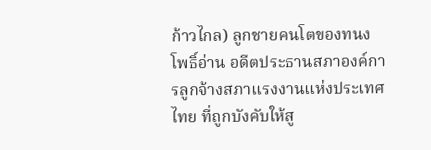ก้าวไกล) ลูกชายคนโตของทนง โพธิ์อ่าน อดีตประธานสภาองค์การลูกจ้างสภาแรงงานแห่งประเทศไทย ที่ถูกบังคับให้สู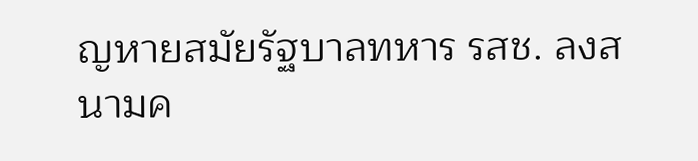ญหายสมัยรัฐบาลทหาร รสช. ลงสนามค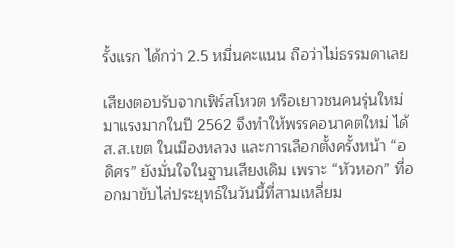รั้งแรก ได้กว่า 2.5 หมื่นคะแนน ถือว่าไม่ธรรมดาเลย

เสียงตอบรับจากเฟิร์สโหวต หรือเยาวชนคนรุ่นใหม่มาแรงมากในปี 2562 จึงทำให้พรรคอนาคตใหม่ ได้ ส.ส.เขต ในเมืองหลวง และการเลือกตั้งครั้งหน้า “อดิศร” ยังมั่นใจในฐานเสียงเดิม เพราะ “หัวหอก” ที่ออกมาขับไล่ประยุทธ์ในวันนี้ที่สามเหลี่ยม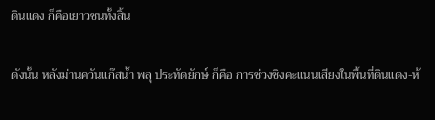ดินแดง ก็คือเยาวชนทั้งสิ้น

ดังนั้น หลังม่านควันแก๊สน้ำ พลุ ประทัดยักษ์ ก็คือ การช่วงชิงคะแนนเสียงในพื้นที่ดินแดง-ห้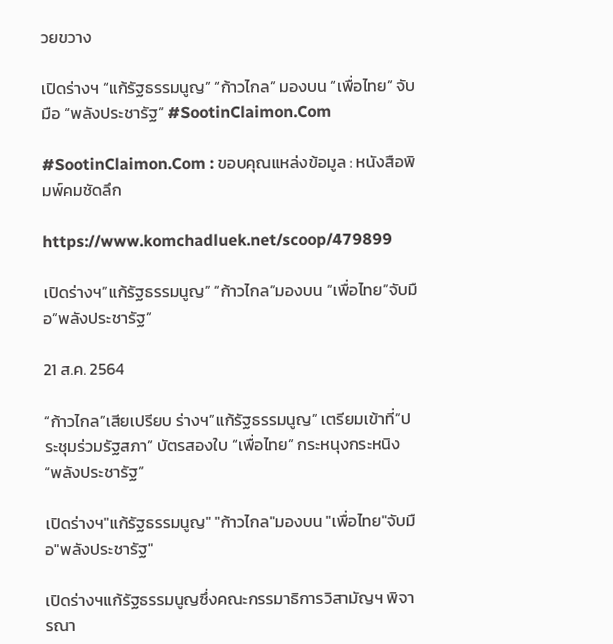วยขวาง

เปิดร่างฯ “แก้รัฐธรรมนูญ” “ก้าวไกล” มองบน “เพื่อไทย” จับมือ “พลังประชารัฐ” #SootinClaimon.Com

#SootinClaimon.Com : ขอบคุณแหล่งข้อมูล : หนังสือพิมพ์คมชัดลึก

https://www.komchadluek.net/scoop/479899

เปิดร่างฯ”แก้รัฐธรรมนูญ” “ก้าวไกล”มองบน “เพื่อไทย”จับมือ”พลังประชารัฐ”

21 ส.ค. 2564

“ก้าวไกล”เสียเปรียบ ร่างฯ”แก้รัฐธรรมนูญ” เตรียมเข้าที่”ประชุมร่วมรัฐสภา” บัตรสองใบ “เพื่อไทย” กระหนุงกระหนิง “พลังประชารัฐ”

เปิดร่างฯ"แก้รัฐธรรมนูญ" "ก้าวไกล"มองบน "เพื่อไทย"จับมือ"พลังประชารัฐ"

เปิดร่างฯแก้รัฐธรรมนูญซึ่งคณะกรรมาธิการวิสามัญฯ พิจารณา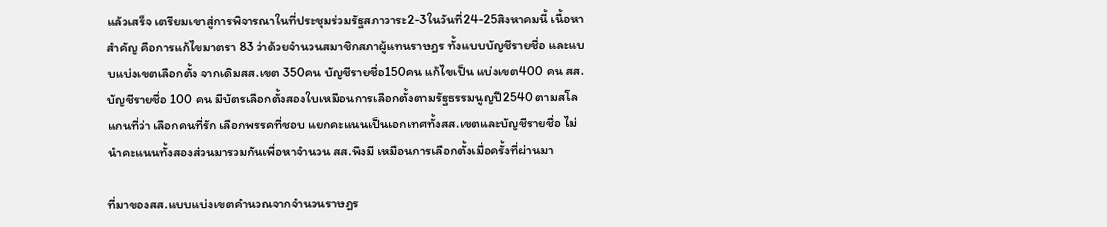แล้วเสร็จ เตรียมเขาสู่การพิจารณาในที่ประชุมร่วมรัฐสภาวาระ2-3ในวันที่24-25สิงหาคมนี้ เนื้อหาสำคัญ คือการแก้ไขมาตรา 83 ว่าด้วยจำนวนสมาชิกสภาผู้แทนราษฎร ทั้งแบบบัญชีรายชื่อ และแบบแบ่งเขตเลือกตั้ง จากเดิมสส.เขต 350คน บัญชีรายชื่อ150คน แก้ไขเป็น แบ่งเขต400 คน สส.บัญชีรายชื่อ 100 คน มีบัตรเลือกตั้งสองใบเหมือนการเลือกตั้งตามรัฐธรรมนูญปี2540 ตามสโลแกนที่ว่า เลือกคนที่รัก เลือกพรรคที่ชอบ แยกคะแนนเป็นเอกเทศทั้งสส.เขตและบัญชีรายชื่อ ไม่นำคะแนนทั้งสองส่วนมารวมกันเพื่อหาจำนวน สส.พึงมี เหมือนการเลือกตั้งเมื่อครั้งที่ผ่านมา

ที่มาของสส.แบบแบ่งเขตคำนวณจากจำนวนราษฎร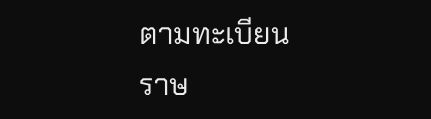ตามทะเบียนราษ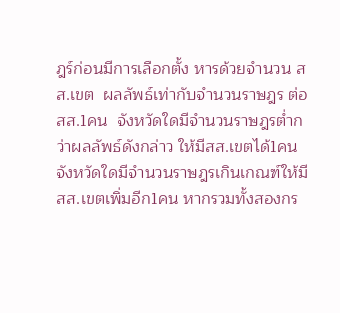ฎร์ก่อนมีการเลือกตั้ง หารด้วยจำนวน สส.เขต  ผลลัพธ์เท่ากับจำนวนราษฎร ต่อ สส.1คน  จังหวัดใดมีจำนวนราษฎรต่ำกว่าผลลัพธ์ดังกล่าว ให้มีสส.เขตได้1คน จังหวัดใดมีจำนวนราษฎรเกินเกณฑ์ให้มีสส.เขตเพิ่มอีก1คน หากรวมทั้งสองกร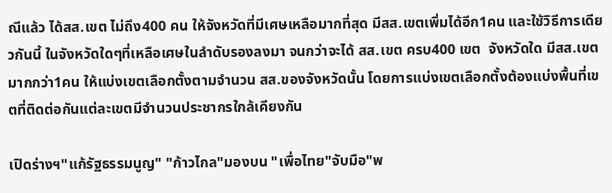ณีแล้ว ได้สส.เขต ไม่ถึง400 คน ให้จังหวัดที่มีเศษเหลือมากที่สุด มีสส.เขตเพิ่มได้อีก1คน และใช้วิธีการเดียวกันนี้ ในจังหวัดใดๆที่เหลือเศษในลำดับรองลงมา จนกว่าจะได้ สส.เขต ครบ400 เขต  จังหวัดใด มีสส.เขตมากกว่า1คน ให้แบ่งเขตเลือกตั้งตามจำนวน สส.ของจังหวัดนั้น โดยการแบ่งเขตเลือกตั้งต้องแบ่งพื้นที่เขตที่ติดต่อกันแต่ละเขตมีจำนวนประชากรใกล้เคียงกัน

เปิดร่างฯ"แก้รัฐธรรมนูญ" "ก้าวไกล"มองบน "เพื่อไทย"จับมือ"พ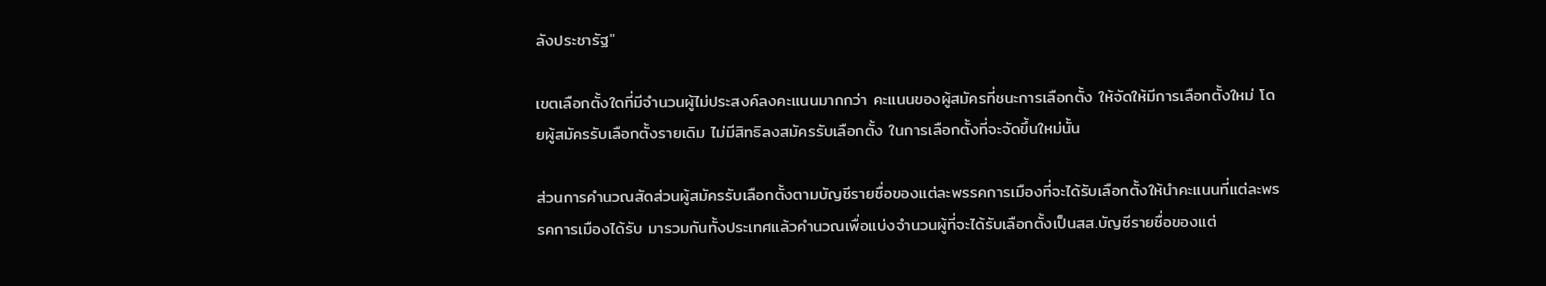ลังประชารัฐ"

เขตเลือกตั้งใดที่มีจำนวนผู้ไม่ประสงค์ลงคะแนนมากกว่า คะแนนของผู้สมัครที่ชนะการเลือกตั้ง ให้จัดให้มีการเลือกตั้งใหม่ โดยผู้สมัครรับเลือกตั้งรายเดิม ไม่มีสิทธิลงสมัครรับเลือกตั้ง ในการเลือกตั้งที่จะจัดขึ้นใหม่นั้น

ส่วนการคำนวณสัดส่วนผู้สมัครรับเลือกตั้งตามบัญชีรายชื่อของแต่ละพรรคการเมืองที่จะได้รับเลือกตั้งให้นำคะแนนที่แต่ละพรรคการเมืองได้รับ มารวมกันทั้งประเทศแล้วคำนวณเพื่อแบ่งจำนวนผู้ที่จะได้รับเลือกตั้งเป็นสส.บัญชีรายชื่อของแต่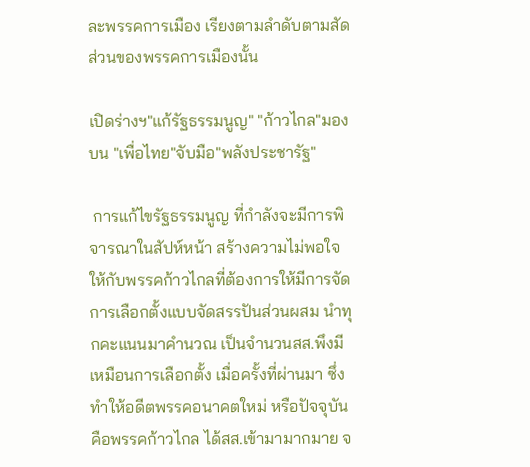ละพรรคการเมือง เรียงตามลำดับตามสัดส่วนของพรรคการเมืองนั้น

เปิดร่างฯ"แก้รัฐธรรมนูญ" "ก้าวไกล"มองบน "เพื่อไทย"จับมือ"พลังประชารัฐ"

 การแก้ไขรัฐธรรมนูญ ที่กำลังจะมีการพิจารณาในสัปห์หน้า สร้างความไม่พอใจ ให้กับพรรคก้าวไกลที่ต้องการให้มีการจัดการเลือกตั้งแบบจัดสรรปันส่วนผสม นำทุกคะแนนมาคำนวณ เป็นจำนวนสส.พึงมี เหมือนการเลือกตั้ง เมื่อครั้งที่ผ่านมา ซึ่งทำให้อดีตพรรคอนาคตใหม่ หรือปัจจุบันคือพรรคก้าวไกล ได้สส.เข้ามามากมาย จ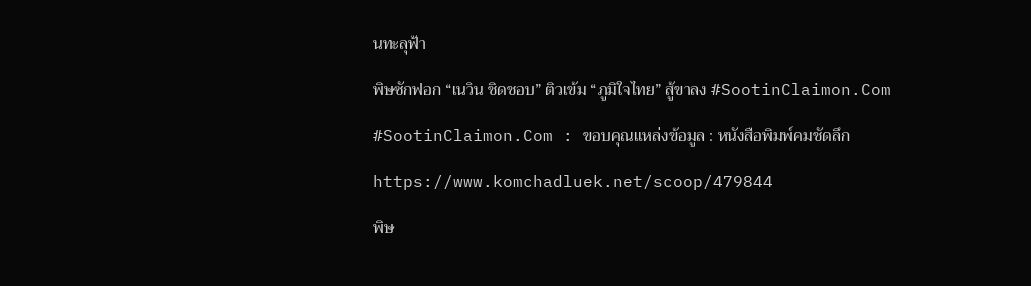นทะลุฟ้า

พิษซักฟอก “เนวิน ชิดชอบ” ติวเข้ม “ภูมิใจไทย” สู้ขาลง #SootinClaimon.Com

#SootinClaimon.Com : ขอบคุณแหล่งข้อมูล : หนังสือพิมพ์คมชัดลึก

https://www.komchadluek.net/scoop/479844

พิษ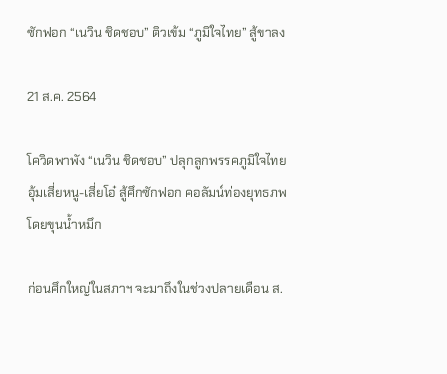ซักฟอก “เนวิน ชิดชอบ” ติวเข้ม “ภูมิใจไทย” สู้ขาลง

21 ส.ค. 2564

โควิดพาพัง “เนวิน ชิดชอบ” ปลุกลูกพรรคภูมิใจไทย อุ้มเสี่ยหนู-เสี่ยโอ๋ สู้ศึกซักฟอก คอลัมน์ท่องยุทธภพ โดยขุนน้ำหมึก

ก่อนศึกใหญ่ในสภาฯ จะมาถึงในช่วงปลายเดือน ส.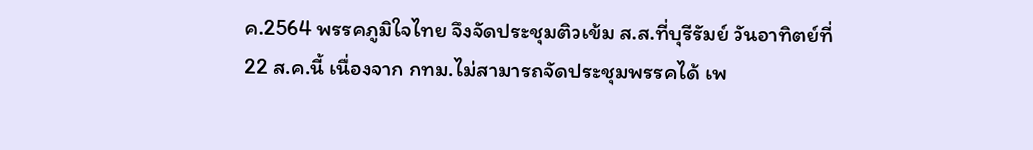ค.2564 พรรคภูมิใจไทย จึงจัดประชุมติวเข้ม ส.ส.ที่บุรีรัมย์ วันอาทิตย์ที่ 22 ส.ค.นี้ เนื่องจาก กทม.ไม่สามารถจัดประชุมพรรคได้ เพ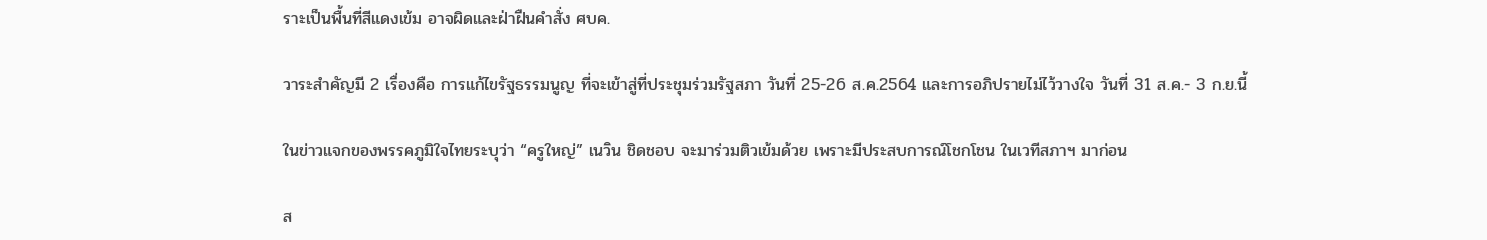ราะเป็นพื้นที่สีแดงเข้ม อาจผิดและฝ่าฝืนคำสั่ง ศบค.

วาระสำคัญมี 2 เรื่องคือ การแก้ไขรัฐธรรมนูญ ที่จะเข้าสู่ที่ประชุมร่วมรัฐสภา วันที่ 25-26 ส.ค.2564 และการอภิปรายไม่ไว้วางใจ วันที่ 31 ส.ค.- 3 ก.ย.นี้

ในข่าวแจกของพรรคภูมิใจไทยระบุว่า “ครูใหญ่” เนวิน ชิดชอบ จะมาร่วมติวเข้มด้วย เพราะมีประสบการณ์โชกโชน ในเวทีสภาฯ มาก่อน

ส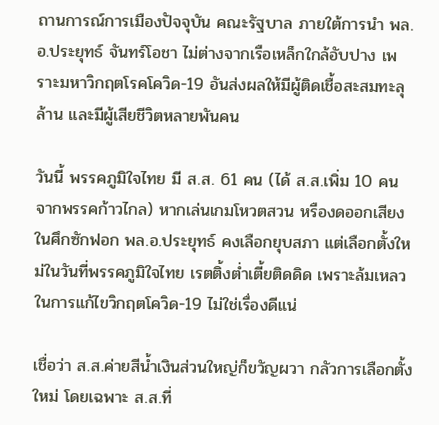ถานการณ์การเมืองปัจจุบัน คณะรัฐบาล ภายใต้การนำ พล.อ.ประยุทธ์ จันทร์โอชา ไม่ต่างจากเรือเหล็กใกล้อับปาง เพราะมหาวิกฤตโรคโควิด-19 อันส่งผลให้มีผู้ติดเชื้อสะสมทะลุล้าน และมีผู้เสียชีวิตหลายพันคน

วันนี้ พรรคภูมิใจไทย มี ส.ส. 61 คน (ได้ ส.ส.เพิ่ม 10 คน จากพรรคก้าวไกล) หากเล่นเกมโหวตสวน หรืองดออกเสียงในศึกซักฟอก พล.อ.ประยุทธ์ คงเลือกยุบสภา แต่เลือกตั้งใหม่ในวันที่พรรคภูมิใจไทย เรตติ้งต่ำเตี้ยติดดิด เพราะล้มเหลวในการแก้ไขวิกฤตโควิด-19 ไม่ใช่เรื่องดีแน่

เชื่อว่า ส.ส.ค่ายสีน้ำเงินส่วนใหญ่ก็ขวัญผวา กลัวการเลือกตั้งใหม่ โดยเฉพาะ ส.ส.ที่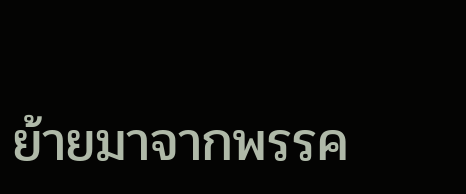ย้ายมาจากพรรค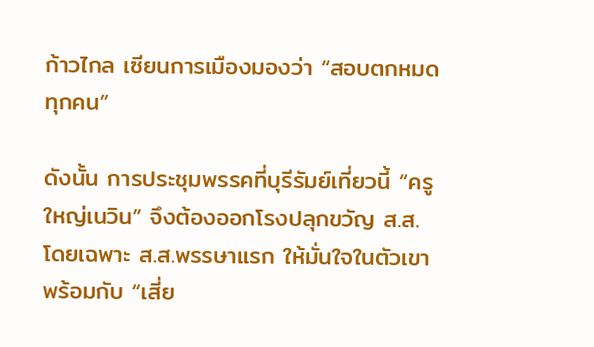ก้าวไกล เซียนการเมืองมองว่า “สอบตกหมดทุกคน”

ดังนั้น การประชุมพรรคที่บุรีรัมย์เที่ยวนี้ “ครูใหญ่เนวิน” จึงต้องออกโรงปลุกขวัญ ส.ส. โดยเฉพาะ ส.ส.พรรษาแรก ให้มั่นใจในตัวเขา พร้อมกับ “เสี่ย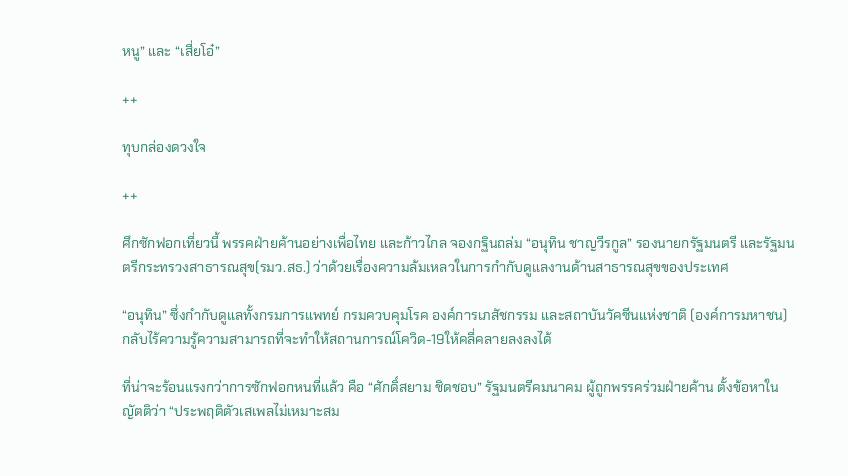หนู” และ “เสี่ยโอ๋”

++

ทุบกล่องดวงใจ

++

ศึกซักฟอกเที่ยวนี้ พรรคฝ่ายค้านอย่างเพื่อไทย และก้าวไกล จองกฐินถล่ม “อนุทิน ชาญวีรกูล” รองนายกรัฐมนตรี และรัฐมนตรีกระทรวงสาธารณสุข(รมว.สธ.) ว่าด้วยเรื่องความล้มเหลวในการกำกับดูแลงานด้านสาธารณสุขของประเทศ

“อนุทิน” ซึ่งกำกับดูแลทั้งกรมการแพทย์ กรมควบคุมโรค องค์การเภสัชกรรม และสถาบันวัคซีนแห่งชาติ (องค์การมหาชน) กลับไร้ความรู้ความสามารถที่จะทำให้สถานการณ์โควิด-19ให้คลี่คลายลงลงได้

ที่น่าจะร้อนแรงกว่าการซักฟอกหนที่แล้ว คือ “ศักดิ์สยาม ชิดชอบ” รัฐมนตรีคมนาคม ผู้ถูกพรรคร่วมฝ่ายค้าน ตั้งข้อหาในญัตติว่า “ประพฤติตัวเสเพลไม่เหมาะสม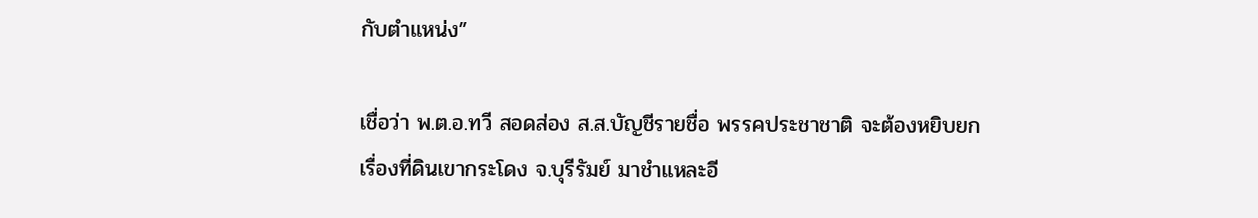กับตำแหน่ง”

เชื่อว่า พ.ต.อ.ทวี สอดส่อง ส.ส.บัญชีรายชื่อ พรรคประชาชาติ จะต้องหยิบยกเรื่องที่ดินเขากระโดง จ.บุรีรัมย์ มาชำแหละอี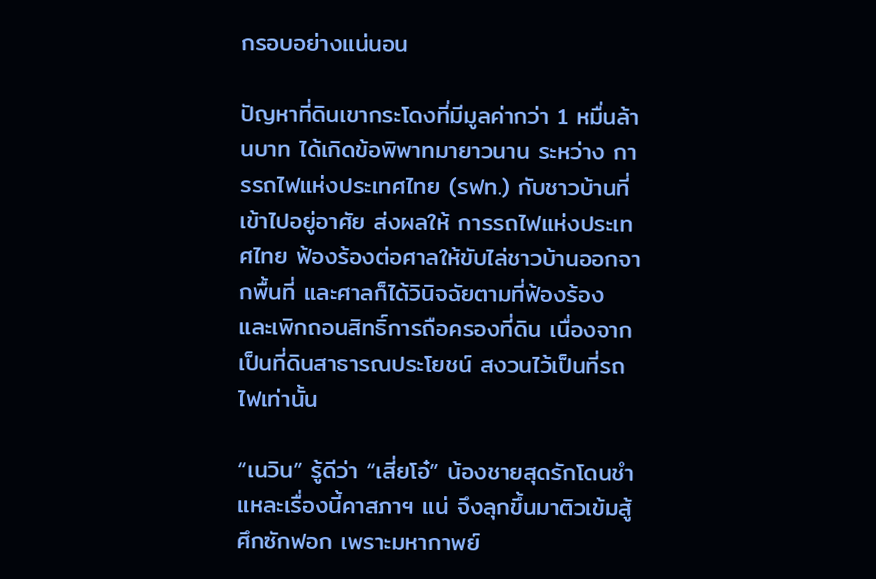กรอบอย่างแน่นอน

ปัญหาที่ดินเขากระโดงที่มีมูลค่ากว่า 1 หมื่นล้านบาท ได้เกิดข้อพิพาทมายาวนาน ระหว่าง การรถไฟแห่งประเทศไทย (รฟท.) กับชาวบ้านที่เข้าไปอยู่อาศัย ส่งผลให้ การรถไฟแห่งประเทศไทย ฟ้องร้องต่อศาลให้ขับไล่ชาวบ้านออกจากพื้นที่ และศาลก็ได้วินิจฉัยตามที่ฟ้องร้อง และเพิกถอนสิทธิ์การถือครองที่ดิน เนื่องจากเป็นที่ดินสาธารณประโยชน์ สงวนไว้เป็นที่รถไฟเท่านั้น

“เนวิน” รู้ดีว่า “เสี่ยโอ๋” น้องชายสุดรักโดนชำแหละเรื่องนี้คาสภาฯ แน่ จึงลุกขึ้นมาติวเข้มสู้ศึกซักฟอก เพราะมหากาพย์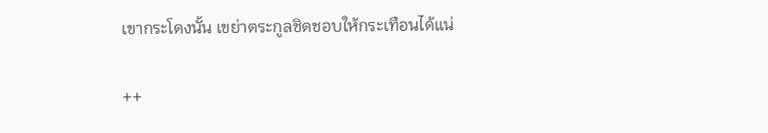เขากระโดงนั้น เขย่าตระกูลชิดชอบให้กระเทือนได้แน่

++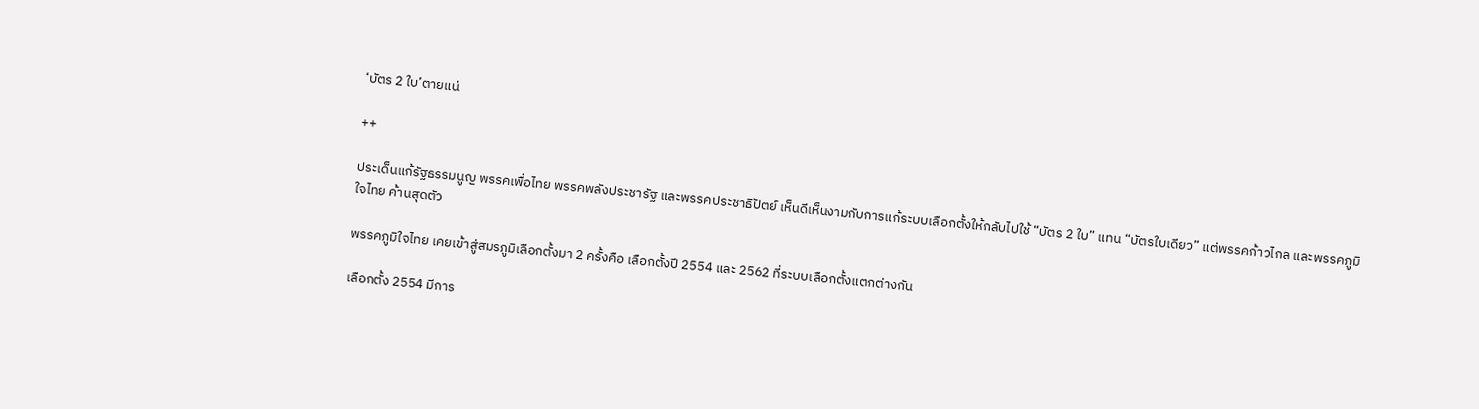‘บัตร 2 ใบ’ตายแน่

++

ประเด็นแก้รัฐธรรมนูญ พรรคเพื่อไทย พรรคพลังประชารัฐ และพรรคประชาธิปัตย์ เห็นดีเห็นงามกับการแก้ระบบเลือกตั้งให้กลับไปใช้ “บัตร 2 ใบ” แทน “บัตรใบเดียว” แต่พรรคก้าวไกล และพรรคภูมิใจไทย ค้านสุดตัว

พรรคภูมิใจไทย เคยเข้าสู่สมรภูมิเลือกตั้งมา 2 ครั้งคือ เลือกตั้งปี 2554 และ 2562 ที่ระบบเลือกตั้งแตกต่างกัน

เลือกตั้ง 2554 มีการ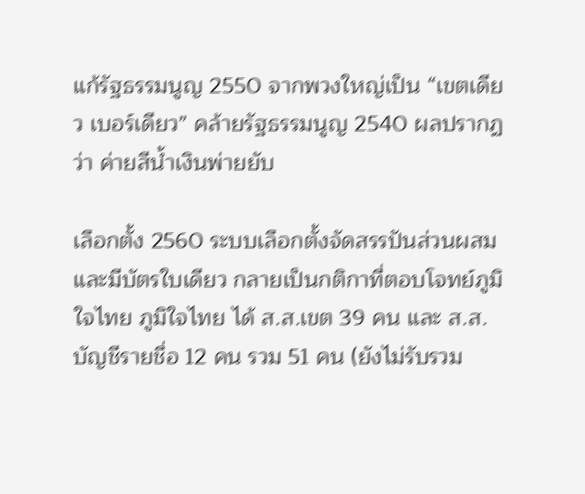แก้รัฐธรรมนูญ 2550 จากพวงใหญ่เป็น “เขตเดียว เบอร์เดียว” คล้ายรัฐธรรมนูญ 2540 ผลปรากฏว่า ค่ายสีน้ำเงินพ่ายยับ

เลือกตั้ง 2560 ระบบเลือกตั้งจัดสรรปันส่วนผสม และมีบัตรใบเดียว กลายเป็นกติกาที่ตอบโจทย์ภูมิใจไทย ภูมิใจไทย ได้ ส.ส.เขต 39 คน และ ส.ส.บัญชีรายชื่อ 12 คน รวม 51 คน (ยังไม่รับรวม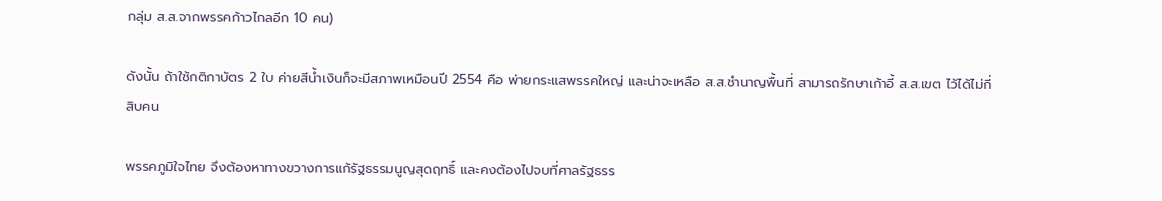กลุ่ม ส.ส.จากพรรคก้าวไกลอีก 10 คน)

ดังนั้น ถ้าใช้กติกาบัตร 2 ใบ ค่ายสีน้ำเงินก็จะมีสภาพเหมือนปี 2554 คือ พ่ายกระแสพรรคใหญ่ และน่าจะเหลือ ส.ส.ชำนาญพื้นที่ สามารถรักษาเก้าอี้ ส.ส.เขต ไว้ได้ไม่กี่สิบคน

พรรคภูมิใจไทย จึงต้องหาทางขวางการแก้รัฐธรรมนูญสุดฤทธิ์ และคงต้องไปจบที่ศาลรัฐธรร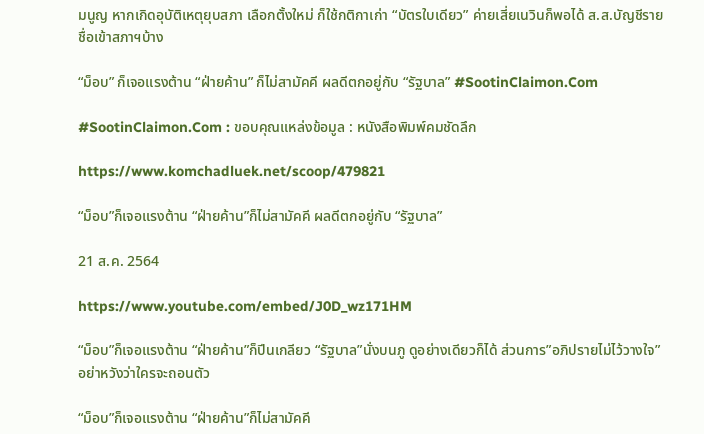มนูญ หากเกิดอุบัติเหตุยุบสภา เลือกตั้งใหม่ ก็ใช้กติกาเก่า “บัตรใบเดียว” ค่ายเสี่ยเนวินก็พอได้ ส.ส.บัญชีรายชื่อเข้าสภาฯบ้าง

“ม็อบ” ก็เจอแรงต้าน “ฝ่ายค้าน” ก็ไม่สามัคคี ผลดีตกอยู่กับ “รัฐบาล” #SootinClaimon.Com

#SootinClaimon.Com : ขอบคุณแหล่งข้อมูล : หนังสือพิมพ์คมชัดลึก

https://www.komchadluek.net/scoop/479821

“ม็อบ”ก็เจอแรงต้าน “ฝ่ายค้าน”ก็ไม่สามัคคี ผลดีตกอยู่กับ “รัฐบาล”

21 ส.ค. 2564

https://www.youtube.com/embed/J0D_wz171HM

“ม็อบ”ก็เจอแรงต้าน “ฝ่ายค้าน”ก็ปีนเกลียว “รัฐบาล”นั่งบนภู ดูอย่างเดียวก็ได้ ส่วนการ”อภิปรายไม่ไว้วางใจ”อย่าหวังว่าใครจะถอนตัว

“ม็อบ”ก็เจอแรงต้าน “ฝ่ายค้าน”ก็ไม่สามัคคี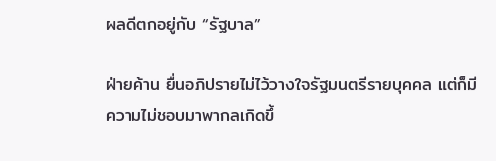ผลดีตกอยู่กับ “รัฐบาล”

ฝ่ายค้าน ยื่นอภิปรายไม่ไว้วางใจรัฐมนตรีรายบุคคล แต่ก็มีความไม่ชอบมาพากลเกิดขึ้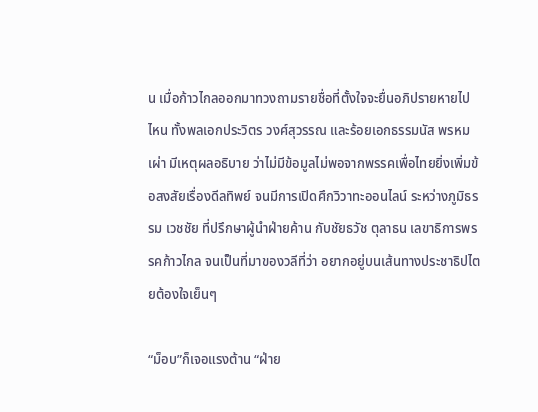น เมื่อก้าวไกลออกมาทวงถามรายชื่อที่ตั้งใจจะยื่นอภิปรายหายไปไหน ทั้งพลเอกประวิตร วงศ์สุวรรณ และร้อยเอกธรรมนัส พรหมเผ่า มีเหตุผลอธิบาย ว่าไม่มีข้อมูลไม่พอจากพรรคเพื่อไทยยิ่งเพิ่มข้อสงสัยเรื่องดีลทิพย์ จนมีการเปิดศึกวิวาทะออนไลน์ ระหว่างภูมิธรรม เวชชัย ที่ปรึกษาผู้นำฝ่ายค้าน กับชัยธวัช ตุลาธน เลขาธิการพรรคก้าวไกล จนเป็นที่มาของวลีที่ว่า อยากอยู่บนเส้นทางประชาธิปไตยต้องใจเย็นๆ

“ม็อบ”ก็เจอแรงต้าน “ฝ่าย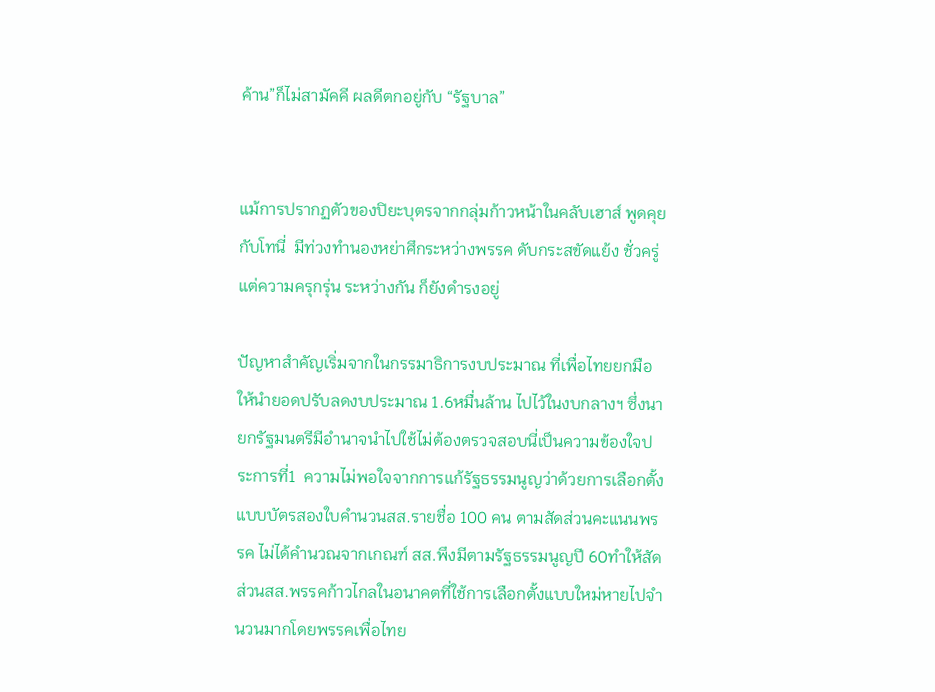ค้าน”ก็ไม่สามัคคี ผลดีตกอยู่กับ “รัฐบาล”


แม้การปรากฏตัวของปิยะบุตรจากกลุ่มก้าวหน้าในคลับเฮาส์ พูดคุยกับโทนี่  มีท่วงทำนองหย่าศึกระหว่างพรรค ดับกระสขัดแย้ง ชั่วครู่ แต่ความครุกรุ่น ระหว่างกัน ก็ยังดำรงอยู่

ปัญหาสำคัญเริ่มจากในกรรมาธิการงบประมาณ ที่เพื่อไทยยกมือให้นำยอดปรับลดงบประมาณ 1.6หมื่นล้าน ไปไว้ในงบกลางฯ ซึ่งนายกรัฐมนตรีมีอำนาจนำไปใช้ไม่ต้องตรวจสอบนี่เป็นความข้องใจประการที่1  ความไม่พอใจจากการแก้รัฐธรรมนูญว่าด้วยการเลือกตั้ง แบบบัตรสองใบคำนวนสส.รายชื่อ 100 คน ตามสัดส่วนคะแนนพรรค ไม่ได้คำนวณจากเกณฑ์ สส.พึงมีตามรัฐธรรมนูญปี 60ทำให้สัดส่วนสส.พรรคก้าวไกลในอนาคตที่ใช้การเลือกตั้งแบบใหม่หายไปจำนวนมากโดยพรรคเพื่อไทย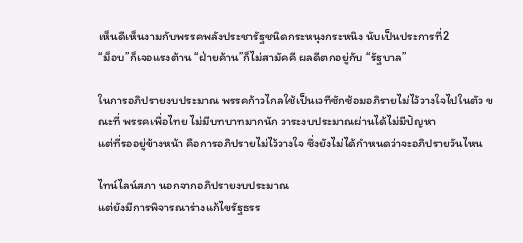เห็นดีเห็นงามกับพรรคพลังประชารัฐชนิดกระหนุงกระหนิง นับเป็นประการที่2
“ม็อบ”ก็เจอแรงต้าน “ฝ่ายค้าน”ก็ไม่สามัคคี ผลดีตกอยู่กับ “รัฐบาล”

ในการอภิปรายงบประมาณ พรรคก้าวไกลใช้เป็นเวทีซักซ้อมอภิรายไม่ไว้วางใจไปในตัว ขณะที่ พรรคเพื่อไทย ไม่มีบทบาทมากนัก วาระงบประมาณผ่านได้ไม่มีปัญหา
แต่ที่รออยู่ข้างหน้า คือการอภิปรายไม่ไว้วางใจ ซึ่งยังไม่ได้กำหนดว่าจะอภิปรายวันไหน

ไทน์ไลน์สภา นอกจากอภิปรายงบประมาณ
แต่ยังมีการพิจารณาร่างแก้ไขรัฐธรร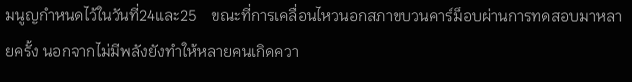มนูญกำหนดไว้ในวันที่24และ25    ขณะที่การเคลื่อนไหวนอกสภาขบวนคาร์ม็อบผ่านการทดสอบมาหลายครั้ง นอกจากไม่มีพลังยังทำให้หลายคนเกิดควา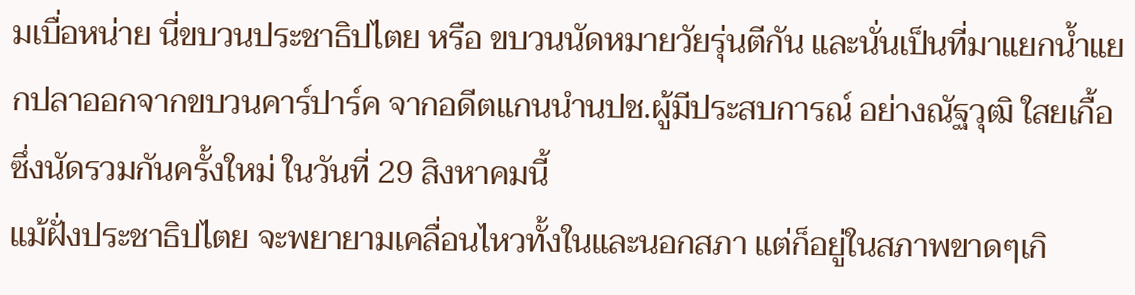มเบื่อหน่าย นี่ขบวนประชาธิปไตย หรือ ขบวนนัดหมายวัยรุ่นตีกัน และนั่นเป็นที่มาแยกน้ำแยกปลาออกจากขบวนคาร์ปาร์ค จากอดีตแกนนำนปช.ผู้มีประสบการณ์ อย่างณัฐวุฒิ ใสยเกื้อ ซึ่งนัดรวมกันครั้งใหม่ ในวันที่ 29 สิงหาคมนี้
แม้ฝั่งประชาธิปไตย จะพยายามเคลื่อนไหวทั้งในและนอกสภา แต่ก็อยู่ในสภาพขาดๆเกิ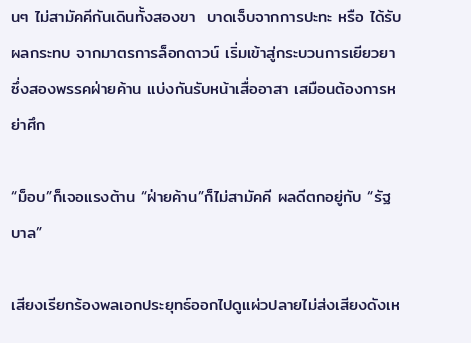นๆ ไม่สามัคคีกันเดินทั้งสองขา  บาดเจ็บจากการปะทะ หรือ ได้รับผลกระทบ จากมาตรการล็อกดาวน์ เริ่มเข้าสู่กระบวนการเยียวยา ซึ่งสองพรรคฝ่ายค้าน แบ่งกันรับหน้าเสื่ออาสา เสมือนต้องการหย่าศึก

“ม็อบ”ก็เจอแรงต้าน “ฝ่ายค้าน”ก็ไม่สามัคคี ผลดีตกอยู่กับ “รัฐบาล”

เสียงเรียกร้องพลเอกประยุทธ์ออกไปดูแผ่วปลายไม่ส่งเสียงดังเห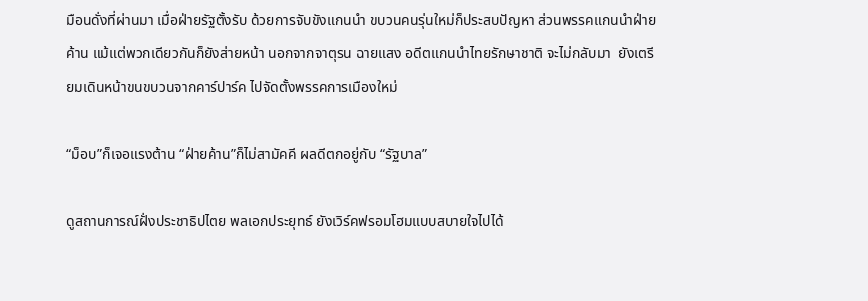มือนดั่งที่ผ่านมา เมื่อฝ่ายรัฐตั้งรับ ด้วยการจับขังแกนนำ ขบวนคนรุ่นใหม่ก็ประสบปัญหา ส่วนพรรคแกนนำฝ่ายค้าน แม้แต่พวกเดียวกันก็ยังส่ายหน้า นอกจากจาตุรน ฉายแสง อดีตแกนนำไทยรักษาชาติ จะไม่กลับมา  ยังเตรียมเดินหน้าขนขบวนจากคาร์ปาร์ค ไปจัดตั้งพรรคการเมืองใหม่

“ม็อบ”ก็เจอแรงต้าน “ฝ่ายค้าน”ก็ไม่สามัคคี ผลดีตกอยู่กับ “รัฐบาล”

ดูสถานการณ์ฝั่งประชาธิปไตย พลเอกประยุทธ์ ยังเวิร์คฟรอมโฮมแบบสบายใจไปได้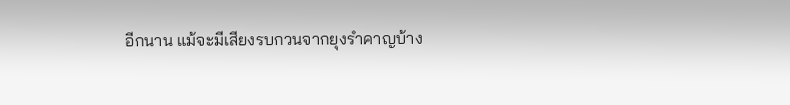อีกนาน แม้จะมีเสียงรบกวนจากยุงรำคาญบ้าง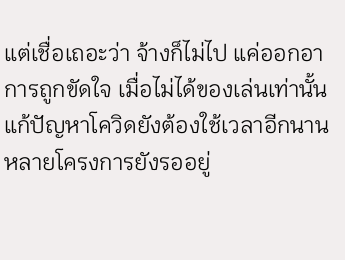แต่เชื่อเถอะว่า จ้างก็ไม่ไป แค่ออกอาการถูกขัดใจ เมื่อไม่ได้ของเล่นเท่านั้น  แก้ปัญหาโควิดยังต้องใช้เวลาอีกนาน หลายโครงการยังรออยู่